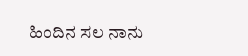ಹಿಂದಿನ ಸಲ ನಾನು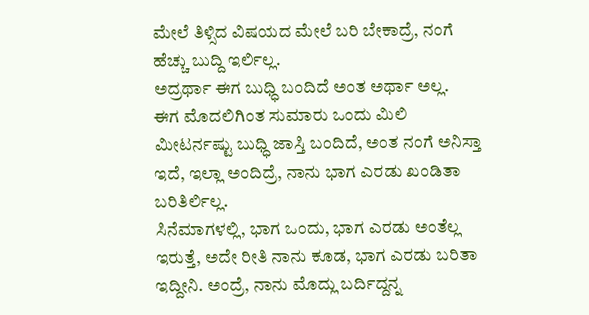ಮೇಲೆ ತಿಳ್ಸಿದ ವಿಷಯದ ಮೇಲೆ ಬರಿ ಬೇಕಾದ್ರೆ, ನಂಗೆ ಹೆಚ್ಚು ಬುದ್ದಿ ಇರ್ಲಿಲ್ಲ.
ಅದ್ರರ್ಥಾ ಈಗ ಬುಧ್ಧಿ ಬಂದಿದೆ ಅಂತ ಅರ್ಥಾ ಅಲ್ಲ.
ಈಗ ಮೊದಲಿಗಿಂತ ಸುಮಾರು ಒಂದು ಮಿಲಿ ಮೀಟರ್ನಷ್ಟು ಬುಧ್ಧಿ ಜಾಸ್ತಿ ಬಂದಿದೆ, ಅಂತ ನಂಗೆ ಅನಿಸ್ತಾ ಇದೆ, ಇಲ್ಲಾ ಅಂದಿದ್ರೆ, ನಾನು ಭಾಗ ಎರಡು ಖಂಡಿತಾ ಬರಿತಿರ್ಲಿಲ್ಲ.
ಸಿನೆಮಾಗಳಲ್ಲಿ, ಭಾಗ ಒಂದು, ಭಾಗ ಎರಡು ಅಂತೆಲ್ಲ ಇರುತ್ತೆ, ಅದೇ ರೀತಿ ನಾನು ಕೂಡ, ಭಾಗ ಎರಡು ಬರಿತಾ ಇದ್ದೀನಿ. ಅಂದ್ರೆ, ನಾನು ಮೊದ್ಲು ಬರ್ದಿದ್ದನ್ನ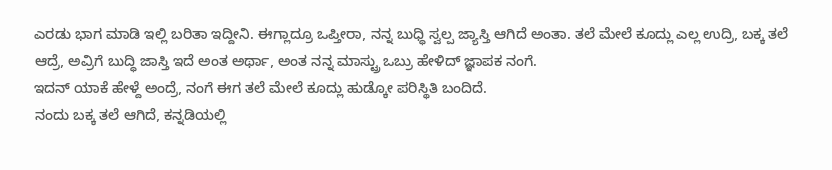ಎರಡು ಭಾಗ ಮಾಡಿ ಇಲ್ಲಿ ಬರಿತಾ ಇದ್ದೀನಿ. ಈಗ್ಲಾದ್ರೂ ಒಪ್ತೀರಾ, ನನ್ನ ಬುಧ್ಧಿ ಸ್ವಲ್ಪ ಜ್ಯಾಸ್ತಿ ಆಗಿದೆ ಅಂತಾ. ತಲೆ ಮೇಲೆ ಕೂದ್ಲು ಎಲ್ಲ ಉದ್ರಿ, ಬಕ್ಕ ತಲೆ ಆದ್ರೆ, ಅವ್ರಿಗೆ ಬುದ್ಧಿ ಜಾಸ್ತಿ ಇದೆ ಅಂತ ಅರ್ಥಾ, ಅಂತ ನನ್ನ ಮಾಸ್ಟ್ರು ಒಬ್ರು ಹೇಳಿದ್ ಜ್ಞಾಪಕ ನಂಗೆ.
ಇದನ್ ಯಾಕೆ ಹೇಳ್ದೆ ಅಂದ್ರೆ, ನಂಗೆ ಈಗ ತಲೆ ಮೇಲೆ ಕೂದ್ಲು ಹುಡ್ಕೋ ಪರಿಸ್ಥಿತಿ ಬಂದಿದೆ.
ನಂದು ಬಕ್ಕ ತಲೆ ಆಗಿದೆ, ಕನ್ನಡಿಯಲ್ಲಿ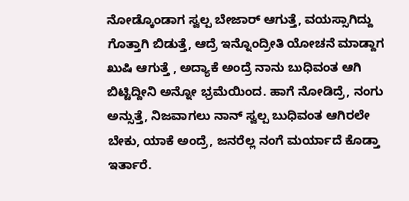ನೋಡ್ಕೊಂಡಾಗ ಸ್ವಲ್ಪ ಬೇಜಾರ್ ಆಗುತ್ತೆ, ವಯಸ್ಸಾಗಿದ್ದು ಗೊತ್ತಾಗಿ ಬಿಡುತ್ತೆ, ಆದ್ರೆ ಇನ್ನೊಂದ್ರೀತಿ ಯೋಚನೆ ಮಾಡ್ದಾಗ ಖುಷಿ ಆಗುತ್ತೆ , ಅದ್ಯಾಕೆ ಅಂದ್ರೆ ನಾನು ಬುಧಿವಂತ ಆಗಿ ಬಿಟ್ಟಿದ್ದೀನಿ ಅನ್ನೋ ಭ್ರಮೆಯಿಂದ. ಹಾಗೆ ನೋಡಿದ್ರೆ, ನಂಗು ಅನ್ಸುತ್ತೆ, ನಿಜವಾಗಲು ನಾನ್ ಸ್ವಲ್ಪ ಬುಧಿವಂತ ಆಗಿರಲೇ ಬೇಕು, ಯಾಕೆ ಅಂದ್ರೆ, ಜನರೆಲ್ಲ ನಂಗೆ ಮರ್ಯಾದೆ ಕೊಡ್ತಾ ಇರ್ತಾರೆ.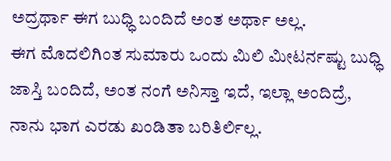ಅದ್ರರ್ಥಾ ಈಗ ಬುಧ್ಧಿ ಬಂದಿದೆ ಅಂತ ಅರ್ಥಾ ಅಲ್ಲ.
ಈಗ ಮೊದಲಿಗಿಂತ ಸುಮಾರು ಒಂದು ಮಿಲಿ ಮೀಟರ್ನಷ್ಟು ಬುಧ್ಧಿ ಜಾಸ್ತಿ ಬಂದಿದೆ, ಅಂತ ನಂಗೆ ಅನಿಸ್ತಾ ಇದೆ, ಇಲ್ಲಾ ಅಂದಿದ್ರೆ, ನಾನು ಭಾಗ ಎರಡು ಖಂಡಿತಾ ಬರಿತಿರ್ಲಿಲ್ಲ.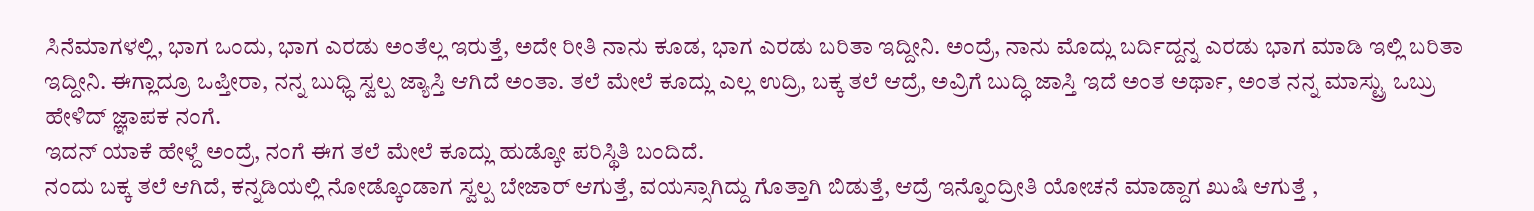ಸಿನೆಮಾಗಳಲ್ಲಿ, ಭಾಗ ಒಂದು, ಭಾಗ ಎರಡು ಅಂತೆಲ್ಲ ಇರುತ್ತೆ, ಅದೇ ರೀತಿ ನಾನು ಕೂಡ, ಭಾಗ ಎರಡು ಬರಿತಾ ಇದ್ದೀನಿ. ಅಂದ್ರೆ, ನಾನು ಮೊದ್ಲು ಬರ್ದಿದ್ದನ್ನ ಎರಡು ಭಾಗ ಮಾಡಿ ಇಲ್ಲಿ ಬರಿತಾ ಇದ್ದೀನಿ. ಈಗ್ಲಾದ್ರೂ ಒಪ್ತೀರಾ, ನನ್ನ ಬುಧ್ಧಿ ಸ್ವಲ್ಪ ಜ್ಯಾಸ್ತಿ ಆಗಿದೆ ಅಂತಾ. ತಲೆ ಮೇಲೆ ಕೂದ್ಲು ಎಲ್ಲ ಉದ್ರಿ, ಬಕ್ಕ ತಲೆ ಆದ್ರೆ, ಅವ್ರಿಗೆ ಬುದ್ಧಿ ಜಾಸ್ತಿ ಇದೆ ಅಂತ ಅರ್ಥಾ, ಅಂತ ನನ್ನ ಮಾಸ್ಟ್ರು ಒಬ್ರು ಹೇಳಿದ್ ಜ್ಞಾಪಕ ನಂಗೆ.
ಇದನ್ ಯಾಕೆ ಹೇಳ್ದೆ ಅಂದ್ರೆ, ನಂಗೆ ಈಗ ತಲೆ ಮೇಲೆ ಕೂದ್ಲು ಹುಡ್ಕೋ ಪರಿಸ್ಥಿತಿ ಬಂದಿದೆ.
ನಂದು ಬಕ್ಕ ತಲೆ ಆಗಿದೆ, ಕನ್ನಡಿಯಲ್ಲಿ ನೋಡ್ಕೊಂಡಾಗ ಸ್ವಲ್ಪ ಬೇಜಾರ್ ಆಗುತ್ತೆ, ವಯಸ್ಸಾಗಿದ್ದು ಗೊತ್ತಾಗಿ ಬಿಡುತ್ತೆ, ಆದ್ರೆ ಇನ್ನೊಂದ್ರೀತಿ ಯೋಚನೆ ಮಾಡ್ದಾಗ ಖುಷಿ ಆಗುತ್ತೆ ,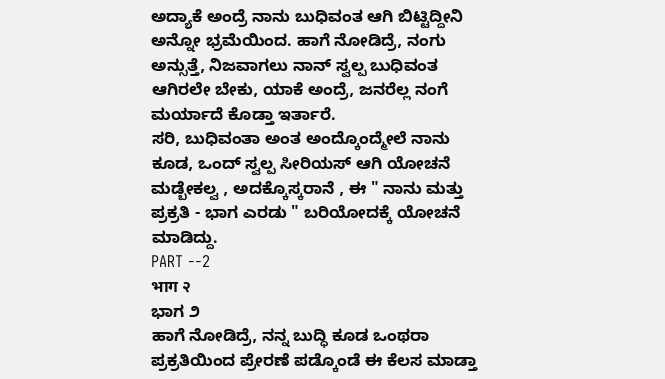ಅದ್ಯಾಕೆ ಅಂದ್ರೆ ನಾನು ಬುಧಿವಂತ ಆಗಿ ಬಿಟ್ಟಿದ್ದೀನಿ ಅನ್ನೋ ಭ್ರಮೆಯಿಂದ. ಹಾಗೆ ನೋಡಿದ್ರೆ, ನಂಗು ಅನ್ಸುತ್ತೆ, ನಿಜವಾಗಲು ನಾನ್ ಸ್ವಲ್ಪ ಬುಧಿವಂತ ಆಗಿರಲೇ ಬೇಕು, ಯಾಕೆ ಅಂದ್ರೆ, ಜನರೆಲ್ಲ ನಂಗೆ ಮರ್ಯಾದೆ ಕೊಡ್ತಾ ಇರ್ತಾರೆ.
ಸರಿ, ಬುಧಿವಂತಾ ಅಂತ ಅಂದ್ಕೊಂದ್ಮೇಲೆ ನಾನು ಕೂಡ, ಒಂದ್ ಸ್ವಲ್ಪ ಸೀರಿಯಸ್ ಆಗಿ ಯೋಚನೆ ಮಡ್ಬೇಕಲ್ವ , ಅದಕ್ಕೊಸ್ಕರಾನೆ , ಈ " ನಾನು ಮತ್ತು ಪ್ರಕ್ರತಿ - ಭಾಗ ಎರಡು " ಬರಿಯೋದಕ್ಕೆ ಯೋಚನೆ ಮಾಡಿದ್ದು.
PART --2
भाग २
ಭಾಗ ೨
ಹಾಗೆ ನೋಡಿದ್ರೆ, ನನ್ನ ಬುದ್ಧಿ ಕೂಡ ಒಂಥರಾ ಪ್ರಕ್ರತಿಯಿಂದ ಪ್ರೇರಣೆ ಪಡ್ಕೊಂಡೆ ಈ ಕೆಲಸ ಮಾಡ್ತಾ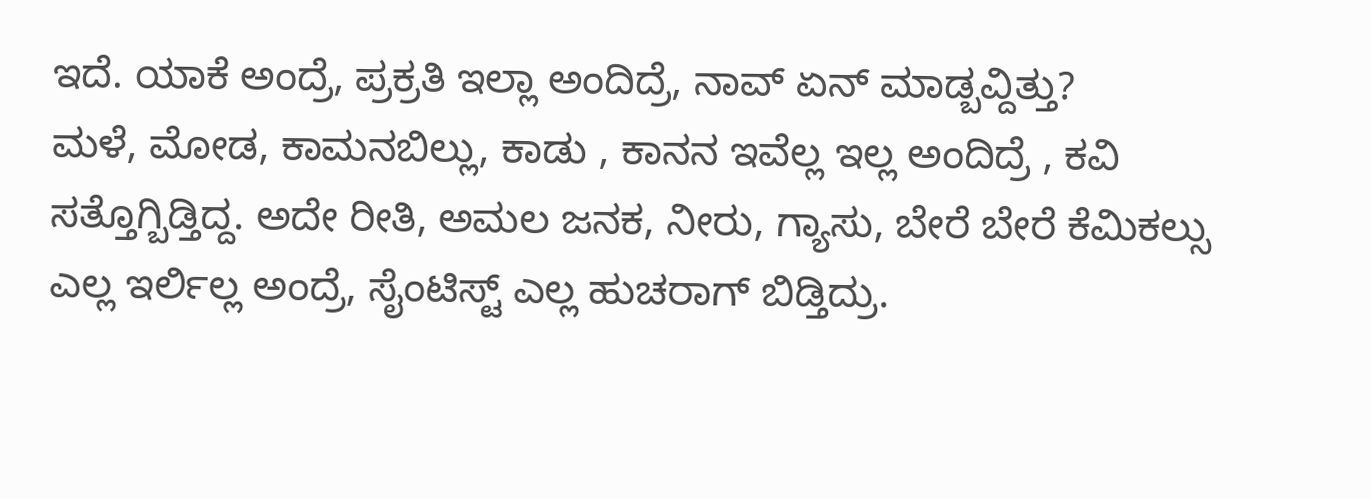ಇದೆ. ಯಾಕೆ ಅಂದ್ರೆ, ಪ್ರಕ್ರತಿ ಇಲ್ಲಾ ಅಂದಿದ್ರೆ, ನಾವ್ ಏನ್ ಮಾಡ್ಬವ್ದಿತ್ತು?
ಮಳೆ, ಮೋಡ, ಕಾಮನಬಿಲ್ಲು, ಕಾಡು , ಕಾನನ ಇವೆಲ್ಲ ಇಲ್ಲ ಅಂದಿದ್ರೆ , ಕವಿ ಸತ್ತೊಗ್ಬಿಡ್ತಿದ್ದ. ಅದೇ ರೀತಿ, ಅಮಲ ಜನಕ, ನೀರು, ಗ್ಯಾಸು, ಬೇರೆ ಬೇರೆ ಕೆಮಿಕಲ್ಸು ಎಲ್ಲ ಇರ್ಲಿಲ್ಲ ಅಂದ್ರೆ, ಸೈಂಟಿಸ್ಟ್ ಎಲ್ಲ ಹುಚರಾಗ್ ಬಿಡ್ತಿದ್ರು.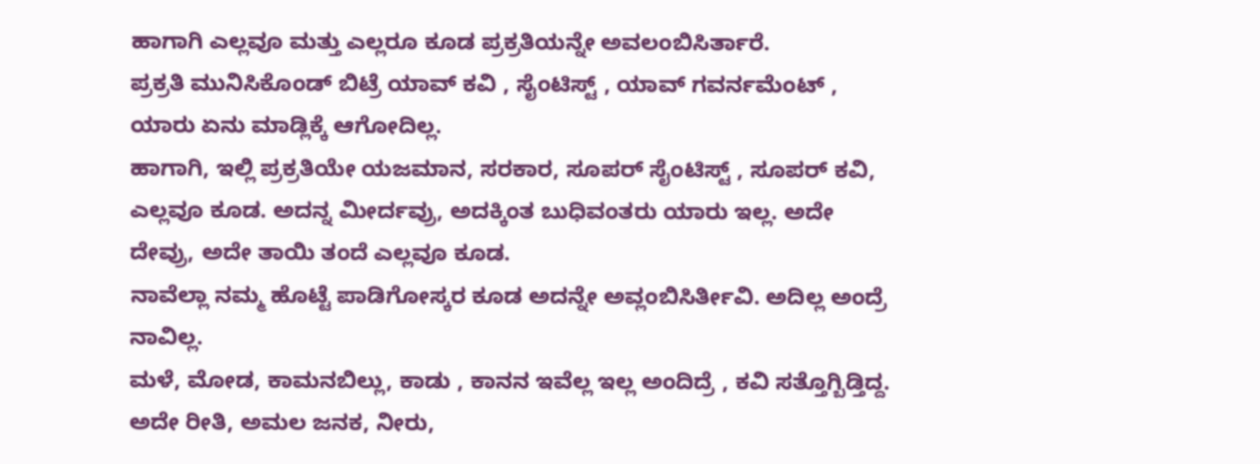ಹಾಗಾಗಿ ಎಲ್ಲವೂ ಮತ್ತು ಎಲ್ಲರೂ ಕೂಡ ಪ್ರಕ್ರತಿಯನ್ನೇ ಅವಲಂಬಿಸಿರ್ತಾರೆ.
ಪ್ರಕ್ರತಿ ಮುನಿಸಿಕೊಂಡ್ ಬಿಟ್ರೆ ಯಾವ್ ಕವಿ , ಸೈಂಟಿಸ್ಟ್ , ಯಾವ್ ಗವರ್ನಮೆಂಟ್ , ಯಾರು ಏನು ಮಾಡ್ಲಿಕ್ಕೆ ಆಗೋದಿಲ್ಲ.
ಹಾಗಾಗಿ, ಇಲ್ಲಿ ಪ್ರಕ್ರತಿಯೇ ಯಜಮಾನ, ಸರಕಾರ, ಸೂಪರ್ ಸೈಂಟಿಸ್ಟ್ , ಸೂಪರ್ ಕವಿ, ಎಲ್ಲವೂ ಕೂಡ. ಅದನ್ನ ಮೀರ್ದವ್ರು, ಅದಕ್ಕಿಂತ ಬುಧಿವಂತರು ಯಾರು ಇಲ್ಲ. ಅದೇ ದೇವ್ರು, ಅದೇ ತಾಯಿ ತಂದೆ ಎಲ್ಲವೂ ಕೂಡ.
ನಾವೆಲ್ಲಾ ನಮ್ಮ ಹೊಟ್ಟೆ ಪಾಡಿಗೋಸ್ಕರ ಕೂಡ ಅದನ್ನೇ ಅವ್ಲಂಬಿಸಿರ್ತೀವಿ. ಅದಿಲ್ಲ ಅಂದ್ರೆ ನಾವಿಲ್ಲ.
ಮಳೆ, ಮೋಡ, ಕಾಮನಬಿಲ್ಲು, ಕಾಡು , ಕಾನನ ಇವೆಲ್ಲ ಇಲ್ಲ ಅಂದಿದ್ರೆ , ಕವಿ ಸತ್ತೊಗ್ಬಿಡ್ತಿದ್ದ. ಅದೇ ರೀತಿ, ಅಮಲ ಜನಕ, ನೀರು,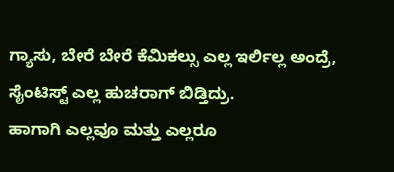ಗ್ಯಾಸು, ಬೇರೆ ಬೇರೆ ಕೆಮಿಕಲ್ಸು ಎಲ್ಲ ಇರ್ಲಿಲ್ಲ ಅಂದ್ರೆ, ಸೈಂಟಿಸ್ಟ್ ಎಲ್ಲ ಹುಚರಾಗ್ ಬಿಡ್ತಿದ್ರು.
ಹಾಗಾಗಿ ಎಲ್ಲವೂ ಮತ್ತು ಎಲ್ಲರೂ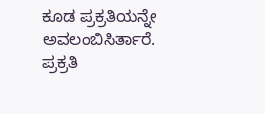ಕೂಡ ಪ್ರಕ್ರತಿಯನ್ನೇ ಅವಲಂಬಿಸಿರ್ತಾರೆ.
ಪ್ರಕ್ರತಿ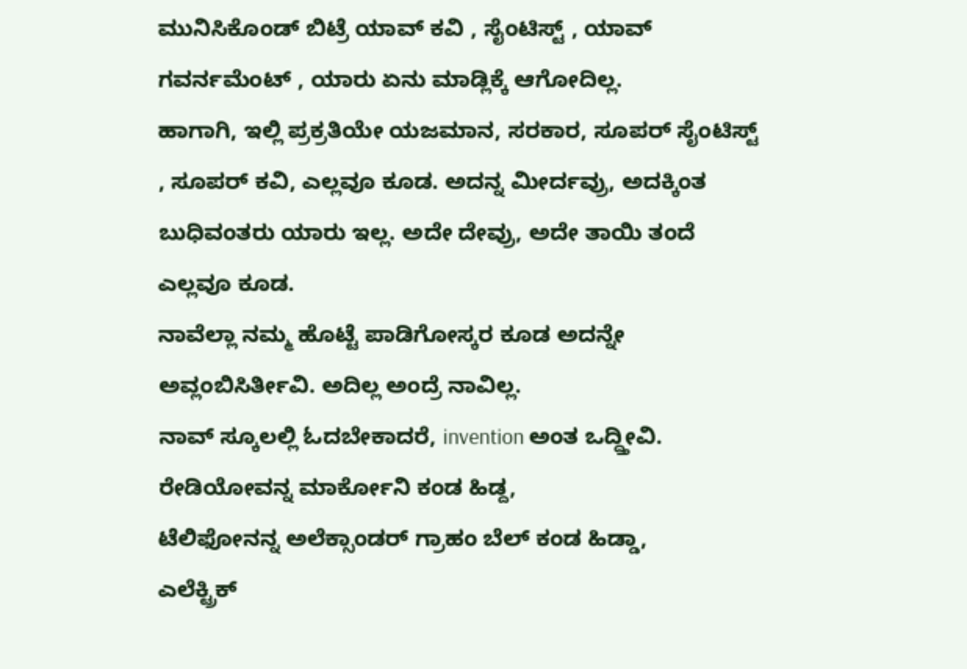ಮುನಿಸಿಕೊಂಡ್ ಬಿಟ್ರೆ ಯಾವ್ ಕವಿ , ಸೈಂಟಿಸ್ಟ್ , ಯಾವ್ ಗವರ್ನಮೆಂಟ್ , ಯಾರು ಏನು ಮಾಡ್ಲಿಕ್ಕೆ ಆಗೋದಿಲ್ಲ.
ಹಾಗಾಗಿ, ಇಲ್ಲಿ ಪ್ರಕ್ರತಿಯೇ ಯಜಮಾನ, ಸರಕಾರ, ಸೂಪರ್ ಸೈಂಟಿಸ್ಟ್ , ಸೂಪರ್ ಕವಿ, ಎಲ್ಲವೂ ಕೂಡ. ಅದನ್ನ ಮೀರ್ದವ್ರು, ಅದಕ್ಕಿಂತ ಬುಧಿವಂತರು ಯಾರು ಇಲ್ಲ. ಅದೇ ದೇವ್ರು, ಅದೇ ತಾಯಿ ತಂದೆ ಎಲ್ಲವೂ ಕೂಡ.
ನಾವೆಲ್ಲಾ ನಮ್ಮ ಹೊಟ್ಟೆ ಪಾಡಿಗೋಸ್ಕರ ಕೂಡ ಅದನ್ನೇ ಅವ್ಲಂಬಿಸಿರ್ತೀವಿ. ಅದಿಲ್ಲ ಅಂದ್ರೆ ನಾವಿಲ್ಲ.
ನಾವ್ ಸ್ಕೂಲಲ್ಲಿ ಓದಬೇಕಾದರೆ, invention ಅಂತ ಒದ್ದ್ತೀವಿ.
ರೇಡಿಯೋವನ್ನ ಮಾರ್ಕೋನಿ ಕಂಡ ಹಿಡ್ದ,
ಟೆಲಿಫೋನನ್ನ ಅಲೆಕ್ಸಾಂಡರ್ ಗ್ರಾಹಂ ಬೆಲ್ ಕಂಡ ಹಿಡ್ಡಾ,
ಎಲೆಕ್ಟ್ರಿಕ್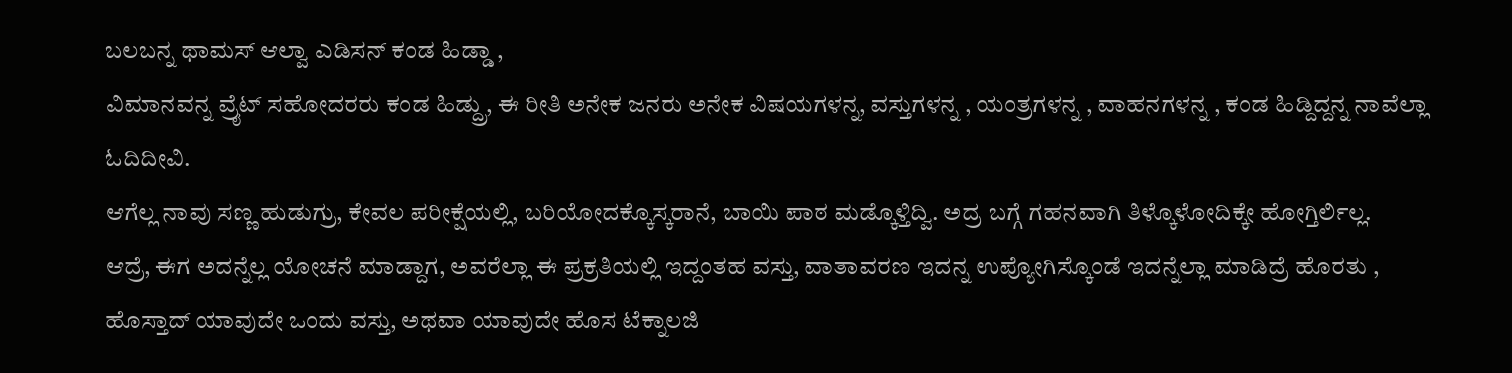ಬಲಬನ್ನ ಥಾಮಸ್ ಆಲ್ವಾ ಎಡಿಸನ್ ಕಂಡ ಹಿಡ್ಡಾ ,
ವಿಮಾನವನ್ನ ವ್ರೈಟ್ ಸಹೋದರರು ಕಂಡ ಹಿಡ್ದ್ರು, ಈ ರೀತಿ ಅನೇಕ ಜನರು ಅನೇಕ ವಿಷಯಗಳನ್ನ, ವಸ್ತುಗಳನ್ನ , ಯಂತ್ರಗಳನ್ನ , ವಾಹನಗಳನ್ನ , ಕಂಡ ಹಿಡ್ದಿದ್ದನ್ನ ನಾವೆಲ್ಲಾ ಓದಿದೀವಿ.
ಆಗೆಲ್ಲ ನಾವು ಸಣ್ಣ ಹುಡುಗ್ರು, ಕೇವಲ ಪರೀಕ್ಷೆಯಲ್ಲಿ, ಬರಿಯೋದಕ್ಕೊಸ್ಕರಾನೆ, ಬಾಯಿ ಪಾಠ ಮಡ್ಕೊಳ್ತಿದ್ವಿ. ಅದ್ರ ಬಗ್ಗೆ ಗಹನವಾಗಿ ತಿಳ್ಕೊಳೋದಿಕ್ಕೇ ಹೋಗ್ತಿರ್ಲಿಲ್ಲ.
ಆದ್ರೆ, ಈಗ ಅದನ್ನೆಲ್ಲ ಯೋಚನೆ ಮಾಡ್ದಾಗ, ಅವರೆಲ್ಲಾ ಈ ಪ್ರಕ್ರತಿಯಲ್ಲಿ ಇದ್ದಂತಹ ವಸ್ತು, ವಾತಾವರಣ ಇದನ್ನ ಉಪ್ಯೋಗಿಸ್ಕೊಂಡೆ ಇದನ್ನೆಲ್ಲಾ ಮಾಡಿದ್ರೆ ಹೊರತು , ಹೊಸ್ತಾದ್ ಯಾವುದೇ ಒಂದು ವಸ್ತು, ಅಥವಾ ಯಾವುದೇ ಹೊಸ ಟೆಕ್ನಾಲಜಿ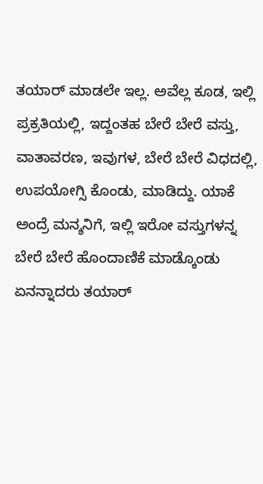ತಯಾರ್ ಮಾಡಲೇ ಇಲ್ಲ. ಅವೆಲ್ಲ ಕೂಡ, ಇಲ್ಲಿ ಪ್ರಕ್ರತಿಯಲ್ಲಿ, ಇದ್ದಂತಹ ಬೇರೆ ಬೇರೆ ವಸ್ತು, ವಾತಾವರಣ, ಇವುಗಳ, ಬೇರೆ ಬೇರೆ ವಿಧದಲ್ಲಿ, ಉಪಯೋಗ್ಸಿ ಕೊಂಡು, ಮಾಡಿದ್ದು. ಯಾಕೆ ಅಂದ್ರೆ ಮನ್ಶನಿಗೆ, ಇಲ್ಲಿ ಇರೋ ವಸ್ತುಗಳನ್ನ ಬೇರೆ ಬೇರೆ ಹೊಂದಾಣಿಕೆ ಮಾಡ್ಕೊಂಡು ಏನನ್ನಾದರು ತಯಾರ್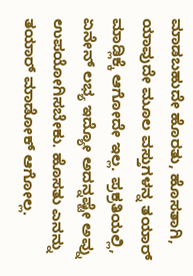ಮಾಡಬಹುದೇ ಹೊರತು, ಹೊಸತಾಗಿ, ಯಾವುದೇ ಮೂಲ ವಸ್ತುಗಳನ್ನ ತಯಾರ್ ಮಾಡ್ಲಿಕ್ಕೆ ಆಗೋದೇ ಇಲ್ಲ. ಪ್ರಕ್ರತಿಯಲ್ಲಿ, ಏನೇನ್ ಲಭ್ಯ ಇದ್ಯೋ ಅದನ್ನಷ್ಟೇ ಅವ್ನು ಉಪಯೋಗಿಸಬೇಕು. ಹೊಸತು ಎನನ್ನು ತಯಾರ್ ಮಾಡೋಕ್ ಆಗೋಲ್ಲ.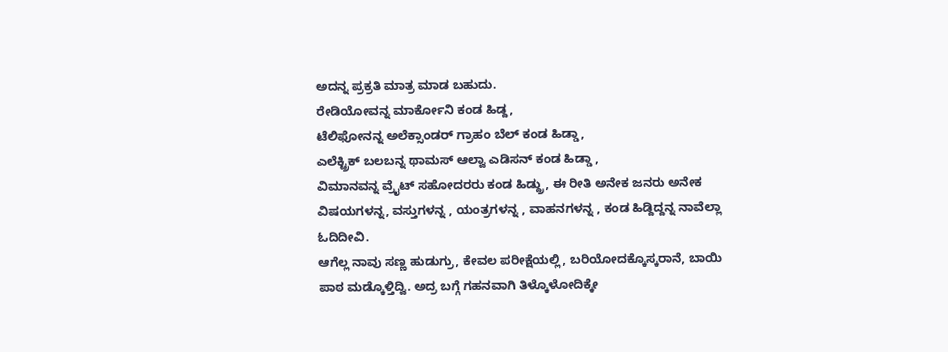ಅದನ್ನ ಪ್ರಕ್ರತಿ ಮಾತ್ರ ಮಾಡ ಬಹುದು.
ರೇಡಿಯೋವನ್ನ ಮಾರ್ಕೋನಿ ಕಂಡ ಹಿಡ್ದ,
ಟೆಲಿಫೋನನ್ನ ಅಲೆಕ್ಸಾಂಡರ್ ಗ್ರಾಹಂ ಬೆಲ್ ಕಂಡ ಹಿಡ್ಡಾ,
ಎಲೆಕ್ಟ್ರಿಕ್ ಬಲಬನ್ನ ಥಾಮಸ್ ಆಲ್ವಾ ಎಡಿಸನ್ ಕಂಡ ಹಿಡ್ಡಾ ,
ವಿಮಾನವನ್ನ ವ್ರೈಟ್ ಸಹೋದರರು ಕಂಡ ಹಿಡ್ದ್ರು, ಈ ರೀತಿ ಅನೇಕ ಜನರು ಅನೇಕ ವಿಷಯಗಳನ್ನ, ವಸ್ತುಗಳನ್ನ , ಯಂತ್ರಗಳನ್ನ , ವಾಹನಗಳನ್ನ , ಕಂಡ ಹಿಡ್ದಿದ್ದನ್ನ ನಾವೆಲ್ಲಾ ಓದಿದೀವಿ.
ಆಗೆಲ್ಲ ನಾವು ಸಣ್ಣ ಹುಡುಗ್ರು, ಕೇವಲ ಪರೀಕ್ಷೆಯಲ್ಲಿ, ಬರಿಯೋದಕ್ಕೊಸ್ಕರಾನೆ, ಬಾಯಿ ಪಾಠ ಮಡ್ಕೊಳ್ತಿದ್ವಿ. ಅದ್ರ ಬಗ್ಗೆ ಗಹನವಾಗಿ ತಿಳ್ಕೊಳೋದಿಕ್ಕೇ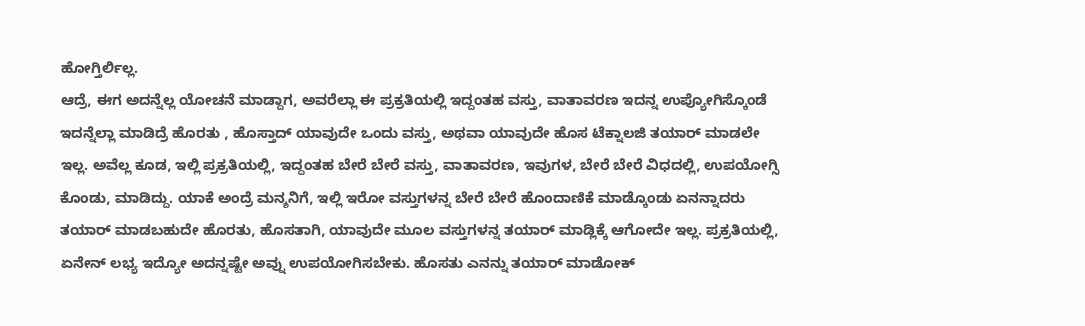ಹೋಗ್ತಿರ್ಲಿಲ್ಲ.
ಆದ್ರೆ, ಈಗ ಅದನ್ನೆಲ್ಲ ಯೋಚನೆ ಮಾಡ್ದಾಗ, ಅವರೆಲ್ಲಾ ಈ ಪ್ರಕ್ರತಿಯಲ್ಲಿ ಇದ್ದಂತಹ ವಸ್ತು, ವಾತಾವರಣ ಇದನ್ನ ಉಪ್ಯೋಗಿಸ್ಕೊಂಡೆ ಇದನ್ನೆಲ್ಲಾ ಮಾಡಿದ್ರೆ ಹೊರತು , ಹೊಸ್ತಾದ್ ಯಾವುದೇ ಒಂದು ವಸ್ತು, ಅಥವಾ ಯಾವುದೇ ಹೊಸ ಟೆಕ್ನಾಲಜಿ ತಯಾರ್ ಮಾಡಲೇ ಇಲ್ಲ. ಅವೆಲ್ಲ ಕೂಡ, ಇಲ್ಲಿ ಪ್ರಕ್ರತಿಯಲ್ಲಿ, ಇದ್ದಂತಹ ಬೇರೆ ಬೇರೆ ವಸ್ತು, ವಾತಾವರಣ, ಇವುಗಳ, ಬೇರೆ ಬೇರೆ ವಿಧದಲ್ಲಿ, ಉಪಯೋಗ್ಸಿ ಕೊಂಡು, ಮಾಡಿದ್ದು. ಯಾಕೆ ಅಂದ್ರೆ ಮನ್ಶನಿಗೆ, ಇಲ್ಲಿ ಇರೋ ವಸ್ತುಗಳನ್ನ ಬೇರೆ ಬೇರೆ ಹೊಂದಾಣಿಕೆ ಮಾಡ್ಕೊಂಡು ಏನನ್ನಾದರು ತಯಾರ್ ಮಾಡಬಹುದೇ ಹೊರತು, ಹೊಸತಾಗಿ, ಯಾವುದೇ ಮೂಲ ವಸ್ತುಗಳನ್ನ ತಯಾರ್ ಮಾಡ್ಲಿಕ್ಕೆ ಆಗೋದೇ ಇಲ್ಲ. ಪ್ರಕ್ರತಿಯಲ್ಲಿ, ಏನೇನ್ ಲಭ್ಯ ಇದ್ಯೋ ಅದನ್ನಷ್ಟೇ ಅವ್ನು ಉಪಯೋಗಿಸಬೇಕು. ಹೊಸತು ಎನನ್ನು ತಯಾರ್ ಮಾಡೋಕ್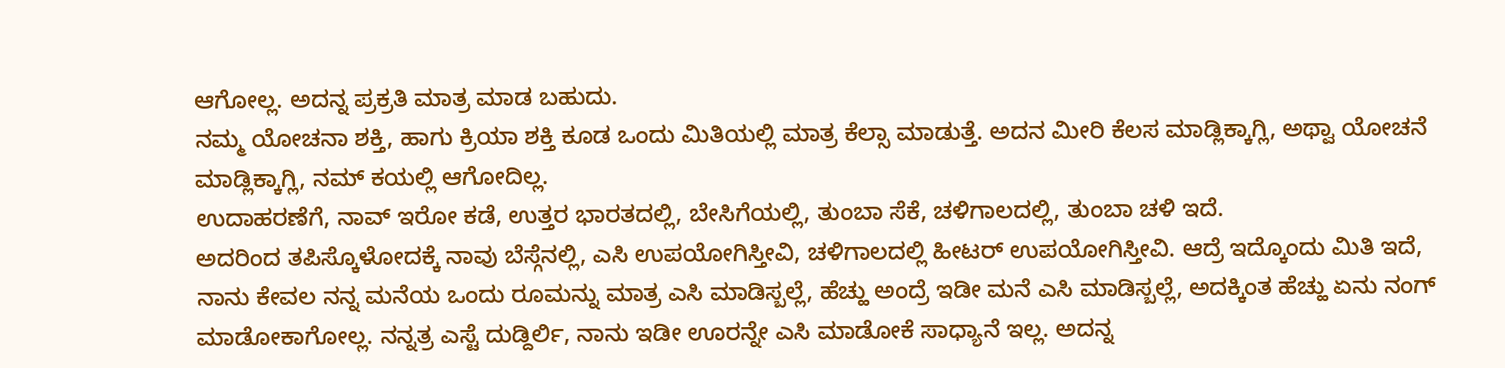ಆಗೋಲ್ಲ. ಅದನ್ನ ಪ್ರಕ್ರತಿ ಮಾತ್ರ ಮಾಡ ಬಹುದು.
ನಮ್ಮ ಯೋಚನಾ ಶಕ್ತಿ, ಹಾಗು ಕ್ರಿಯಾ ಶಕ್ತಿ ಕೂಡ ಒಂದು ಮಿತಿಯಲ್ಲಿ ಮಾತ್ರ ಕೆಲ್ಸಾ ಮಾಡುತ್ತೆ. ಅದನ ಮೀರಿ ಕೆಲಸ ಮಾಡ್ಲಿಕ್ಕಾಗ್ಲಿ, ಅಥ್ವಾ ಯೋಚನೆ ಮಾಡ್ಲಿಕ್ಕಾಗ್ಲಿ, ನಮ್ ಕಯಲ್ಲಿ ಆಗೋದಿಲ್ಲ.
ಉದಾಹರಣೆಗೆ, ನಾವ್ ಇರೋ ಕಡೆ, ಉತ್ತರ ಭಾರತದಲ್ಲಿ, ಬೇಸಿಗೆಯಲ್ಲಿ, ತುಂಬಾ ಸೆಕೆ, ಚಳಿಗಾಲದಲ್ಲಿ, ತುಂಬಾ ಚಳಿ ಇದೆ.
ಅದರಿಂದ ತಪಿಸ್ಕೊಳೋದಕ್ಕೆ ನಾವು ಬೆಸ್ಗೆನಲ್ಲಿ, ಎಸಿ ಉಪಯೋಗಿಸ್ತೀವಿ, ಚಳಿಗಾಲದಲ್ಲಿ ಹೀಟರ್ ಉಪಯೋಗಿಸ್ತೀವಿ. ಆದ್ರೆ ಇದ್ಕೊಂದು ಮಿತಿ ಇದೆ,
ನಾನು ಕೇವಲ ನನ್ನ ಮನೆಯ ಒಂದು ರೂಮನ್ನು ಮಾತ್ರ ಎಸಿ ಮಾಡಿಸ್ಬಲ್ಲೆ, ಹೆಚ್ಹು ಅಂದ್ರೆ ಇಡೀ ಮನೆ ಎಸಿ ಮಾಡಿಸ್ಬಲ್ಲೆ, ಅದಕ್ಕಿಂತ ಹೆಚ್ಹು ಏನು ನಂಗ್ ಮಾಡೋಕಾಗೋಲ್ಲ. ನನ್ನತ್ರ ಎಸ್ಟೆ ದುಡ್ದಿರ್ಲಿ, ನಾನು ಇಡೀ ಊರನ್ನೇ ಎಸಿ ಮಾಡೋಕೆ ಸಾಧ್ಯಾನೆ ಇಲ್ಲ. ಅದನ್ನ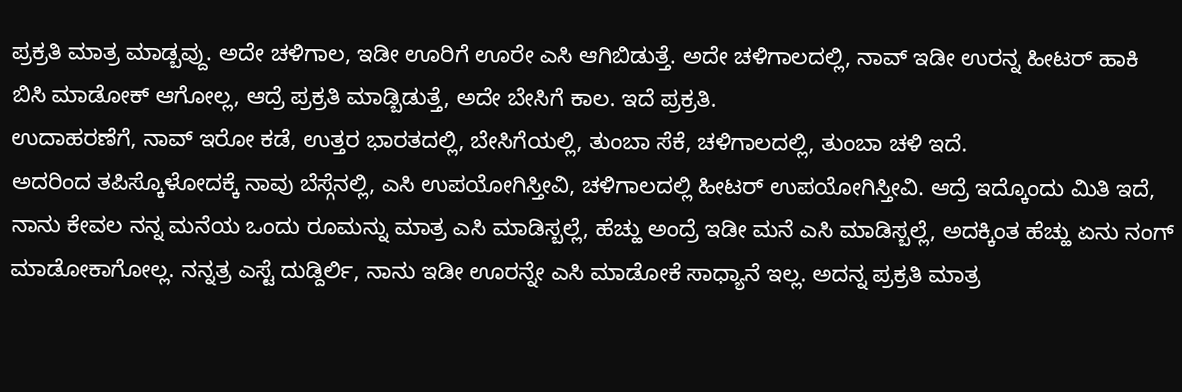ಪ್ರಕ್ರತಿ ಮಾತ್ರ ಮಾಡ್ಬವ್ದು. ಅದೇ ಚಳಿಗಾಲ, ಇಡೀ ಊರಿಗೆ ಊರೇ ಎಸಿ ಆಗಿಬಿಡುತ್ತೆ. ಅದೇ ಚಳಿಗಾಲದಲ್ಲಿ, ನಾವ್ ಇಡೀ ಉರನ್ನ ಹೀಟರ್ ಹಾಕಿ ಬಿಸಿ ಮಾಡೋಕ್ ಆಗೋಲ್ಲ, ಆದ್ರೆ ಪ್ರಕ್ರತಿ ಮಾಡ್ಬಿಡುತ್ತೆ, ಅದೇ ಬೇಸಿಗೆ ಕಾಲ. ಇದೆ ಪ್ರಕ್ರತಿ.
ಉದಾಹರಣೆಗೆ, ನಾವ್ ಇರೋ ಕಡೆ, ಉತ್ತರ ಭಾರತದಲ್ಲಿ, ಬೇಸಿಗೆಯಲ್ಲಿ, ತುಂಬಾ ಸೆಕೆ, ಚಳಿಗಾಲದಲ್ಲಿ, ತುಂಬಾ ಚಳಿ ಇದೆ.
ಅದರಿಂದ ತಪಿಸ್ಕೊಳೋದಕ್ಕೆ ನಾವು ಬೆಸ್ಗೆನಲ್ಲಿ, ಎಸಿ ಉಪಯೋಗಿಸ್ತೀವಿ, ಚಳಿಗಾಲದಲ್ಲಿ ಹೀಟರ್ ಉಪಯೋಗಿಸ್ತೀವಿ. ಆದ್ರೆ ಇದ್ಕೊಂದು ಮಿತಿ ಇದೆ,
ನಾನು ಕೇವಲ ನನ್ನ ಮನೆಯ ಒಂದು ರೂಮನ್ನು ಮಾತ್ರ ಎಸಿ ಮಾಡಿಸ್ಬಲ್ಲೆ, ಹೆಚ್ಹು ಅಂದ್ರೆ ಇಡೀ ಮನೆ ಎಸಿ ಮಾಡಿಸ್ಬಲ್ಲೆ, ಅದಕ್ಕಿಂತ ಹೆಚ್ಹು ಏನು ನಂಗ್ ಮಾಡೋಕಾಗೋಲ್ಲ. ನನ್ನತ್ರ ಎಸ್ಟೆ ದುಡ್ದಿರ್ಲಿ, ನಾನು ಇಡೀ ಊರನ್ನೇ ಎಸಿ ಮಾಡೋಕೆ ಸಾಧ್ಯಾನೆ ಇಲ್ಲ. ಅದನ್ನ ಪ್ರಕ್ರತಿ ಮಾತ್ರ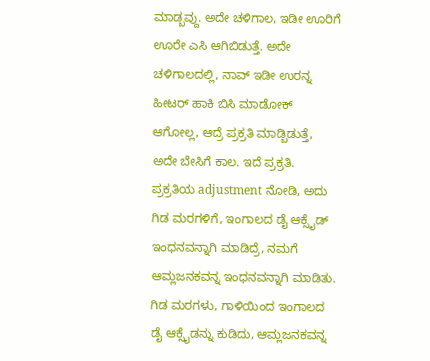ಮಾಡ್ಬವ್ದು. ಅದೇ ಚಳಿಗಾಲ, ಇಡೀ ಊರಿಗೆ ಊರೇ ಎಸಿ ಆಗಿಬಿಡುತ್ತೆ. ಅದೇ ಚಳಿಗಾಲದಲ್ಲಿ, ನಾವ್ ಇಡೀ ಉರನ್ನ ಹೀಟರ್ ಹಾಕಿ ಬಿಸಿ ಮಾಡೋಕ್ ಆಗೋಲ್ಲ, ಆದ್ರೆ ಪ್ರಕ್ರತಿ ಮಾಡ್ಬಿಡುತ್ತೆ, ಅದೇ ಬೇಸಿಗೆ ಕಾಲ. ಇದೆ ಪ್ರಕ್ರತಿ.
ಪ್ರಕ್ರತಿಯ adjustment ನೋಡಿ, ಅದು ಗಿಡ ಮರಗಳಿಗೆ, ಇಂಗಾಲದ ಡೈ ಆಕ್ಸೈಡ್ ಇಂಧನವನ್ನಾಗಿ ಮಾಡಿದ್ರೆ, ನಮಗೆ ಆಮ್ಲಜನಕವನ್ನ ಇಂಧನವನ್ನಾಗಿ ಮಾಡಿತು. ಗಿಡ ಮರಗಳು, ಗಾಳಿಯಿಂದ ಇಂಗಾಲದ ಡೈ ಆಕ್ಸೈಡನ್ನು ಕುಡಿದು, ಆಮ್ಲಜನಕವನ್ನ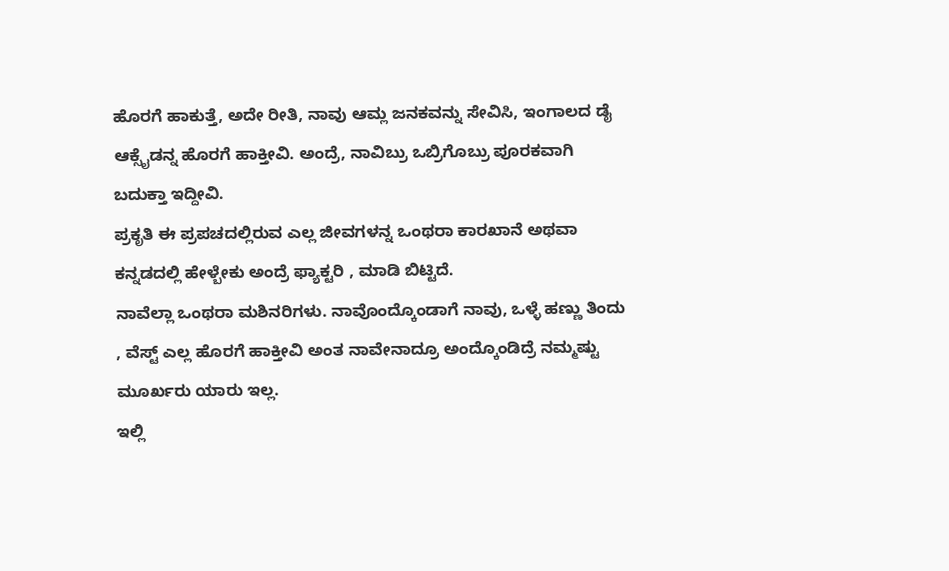ಹೊರಗೆ ಹಾಕುತ್ತೆ, ಅದೇ ರೀತಿ, ನಾವು ಆಮ್ಲ ಜನಕವನ್ನು ಸೇವಿಸಿ, ಇಂಗಾಲದ ಡೈ ಆಕ್ಸೈಡನ್ನ ಹೊರಗೆ ಹಾಕ್ತೀವಿ. ಅಂದ್ರೆ, ನಾವಿಬ್ರು ಒಬ್ರಿಗೊಬ್ರು ಪೂರಕವಾಗಿ ಬದುಕ್ತಾ ಇದ್ದೀವಿ.
ಪ್ರಕೃತಿ ಈ ಪ್ರಪಚದಲ್ಲಿರುವ ಎಲ್ಲ ಜೀವಗಳನ್ನ ಒಂಥರಾ ಕಾರಖಾನೆ ಅಥವಾ ಕನ್ನಡದಲ್ಲಿ ಹೇಳ್ಬೇಕು ಅಂದ್ರೆ ಫ್ಯಾಕ್ಟರಿ , ಮಾಡಿ ಬಿಟ್ಟಿದೆ.
ನಾವೆಲ್ಲಾ ಒಂಥರಾ ಮಶಿನರಿಗಳು. ನಾವೊಂದ್ಕೊಂಡಾಗೆ ನಾವು, ಒಳ್ಳೆ ಹಣ್ಣು ತಿಂದು , ವೆಸ್ಟ್ ಎಲ್ಲ ಹೊರಗೆ ಹಾಕ್ತೀವಿ ಅಂತ ನಾವೇನಾದ್ರೂ ಅಂದ್ಕೊಂಡಿದ್ರೆ ನಮ್ಮಷ್ಟು ಮೂರ್ಖರು ಯಾರು ಇಲ್ಲ.
ಇಲ್ಲಿ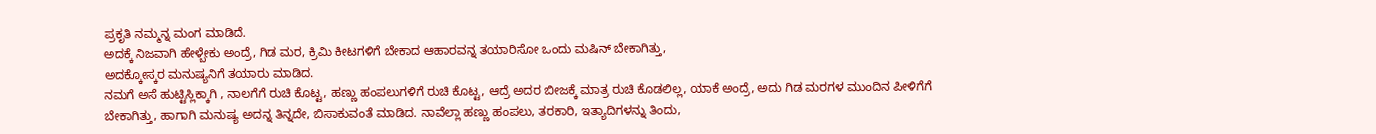ಪ್ರಕೃತಿ ನಮ್ಮನ್ನ ಮಂಗ ಮಾಡಿದೆ.
ಅದಕ್ಕೆ ನಿಜವಾಗಿ ಹೇಳ್ಬೇಕು ಅಂದ್ರೆ, ಗಿಡ ಮರ, ಕ್ರಿಮಿ ಕೀಟಗಳಿಗೆ ಬೇಕಾದ ಆಹಾರವನ್ನ ತಯಾರಿಸೋ ಒಂದು ಮಷಿನ್ ಬೇಕಾಗಿತ್ತು,
ಅದಕ್ಕೋಸ್ಕರ ಮನುಷ್ಯನಿಗೆ ತಯಾರು ಮಾಡಿದ.
ನಮಗೆ ಅಸೆ ಹುಟ್ಟಿಸ್ಲಿಕ್ಕಾಗಿ , ನಾಲಗೆಗೆ ರುಚಿ ಕೊಟ್ಟ, ಹಣ್ಣು ಹಂಪಲುಗಳಿಗೆ ರುಚಿ ಕೊಟ್ಟ, ಆದ್ರೆ ಅದರ ಬೀಜಕ್ಕೆ ಮಾತ್ರ ರುಚಿ ಕೊಡಲಿಲ್ಲ, ಯಾಕೆ ಅಂದ್ರೆ, ಅದು ಗಿಡ ಮರಗಳ ಮುಂದಿನ ಪೀಳಿಗೆಗೆ ಬೇಕಾಗಿತ್ತು, ಹಾಗಾಗಿ ಮನುಷ್ಯ ಅದನ್ನ ತಿನ್ನದೇ, ಬಿಸಾಕುವಂತೆ ಮಾಡಿದ. ನಾವೆಲ್ಲಾ ಹಣ್ಣು ಹಂಪಲು, ತರಕಾರಿ, ಇತ್ಯಾದಿಗಳನ್ನು ತಿಂದು,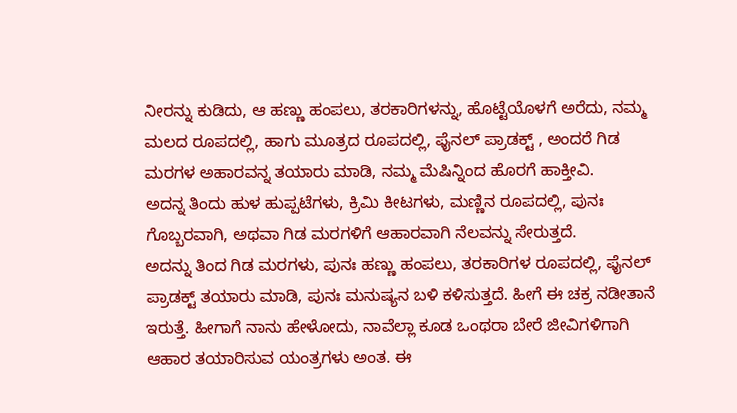ನೀರನ್ನು ಕುಡಿದು, ಆ ಹಣ್ಣು ಹಂಪಲು, ತರಕಾರಿಗಳನ್ನು, ಹೊಟ್ಟೆಯೊಳಗೆ ಅರೆದು, ನಮ್ಮ ಮಲದ ರೂಪದಲ್ಲಿ, ಹಾಗು ಮೂತ್ರದ ರೂಪದಲ್ಲಿ, ಫೈನಲ್ ಪ್ರಾಡಕ್ಟ್ , ಅಂದರೆ ಗಿಡ ಮರಗಳ ಅಹಾರವನ್ನ ತಯಾರು ಮಾಡಿ, ನಮ್ಮ ಮೆಷಿನ್ನಿಂದ ಹೊರಗೆ ಹಾಕ್ತೀವಿ.
ಅದನ್ನ ತಿಂದು ಹುಳ ಹುಪ್ಪಟೆಗಳು, ಕ್ರಿಮಿ ಕೀಟಗಳು, ಮಣ್ಣಿನ ರೂಪದಲ್ಲಿ, ಪುನಃ ಗೊಬ್ಬರವಾಗಿ, ಅಥವಾ ಗಿಡ ಮರಗಳಿಗೆ ಆಹಾರವಾಗಿ ನೆಲವನ್ನು ಸೇರುತ್ತದೆ.
ಅದನ್ನು ತಿಂದ ಗಿಡ ಮರಗಳು, ಪುನಃ ಹಣ್ಣು ಹಂಪಲು, ತರಕಾರಿಗಳ ರೂಪದಲ್ಲಿ, ಫೈನಲ್ ಪ್ರಾಡಕ್ಟ್ ತಯಾರು ಮಾಡಿ, ಪುನಃ ಮನುಷ್ಯನ ಬಳಿ ಕಳಿಸುತ್ತದೆ. ಹೀಗೆ ಈ ಚಕ್ರ ನಡೀತಾನೆ ಇರುತ್ತೆ. ಹೀಗಾಗೆ ನಾನು ಹೇಳೋದು, ನಾವೆಲ್ಲಾ ಕೂಡ ಒಂಥರಾ ಬೇರೆ ಜೀವಿಗಳಿಗಾಗಿ ಆಹಾರ ತಯಾರಿಸುವ ಯಂತ್ರಗಳು ಅಂತ. ಈ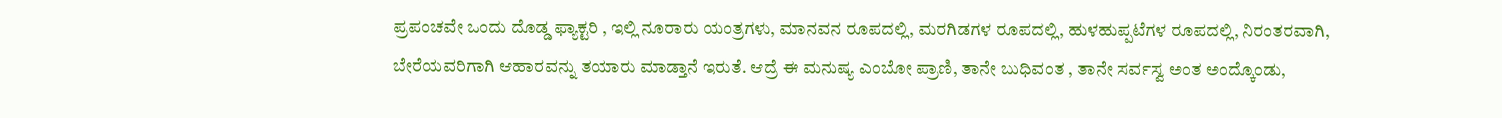ಪ್ರಪಂಚವೇ ಒಂದು ದೊಡ್ಡ ಫ್ಯಾಕ್ಟರಿ , ಇಲ್ಲಿ ನೂರಾರು ಯಂತ್ರಗಳು, ಮಾನವನ ರೂಪದಲ್ಲಿ, ಮರಗಿಡಗಳ ರೂಪದಲ್ಲಿ, ಹುಳಹುಪ್ಪಟೆಗಳ ರೂಪದಲ್ಲಿ, ನಿರಂತರವಾಗಿ, ಬೇರೆಯವರಿಗಾಗಿ ಆಹಾರವನ್ನು ತಯಾರು ಮಾಡ್ತಾನೆ ಇರುತೆ. ಆದ್ರೆ ಈ ಮನುಷ್ಯ ಎಂಬೋ ಪ್ರಾಣಿ, ತಾನೇ ಬುಧಿವಂತ , ತಾನೇ ಸರ್ವಸ್ವ ಅಂತ ಅಂದ್ಕೊಂಡು,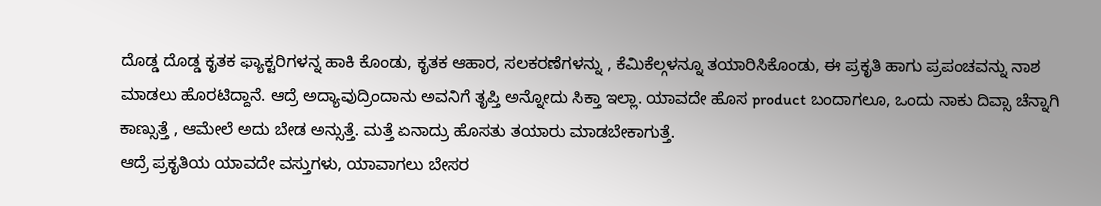ದೊಡ್ಡ ದೊಡ್ಡ ಕೃತಕ ಫ್ಯಾಕ್ಟರಿಗಳನ್ನ ಹಾಕಿ ಕೊಂಡು, ಕೃತಕ ಆಹಾರ, ಸಲಕರಣೆಗಳನ್ನು , ಕೆಮಿಕೆಲ್ಗಳನ್ನೂ ತಯಾರಿಸಿಕೊಂಡು, ಈ ಪ್ರಕೃತಿ ಹಾಗು ಪ್ರಪಂಚವನ್ನು ನಾಶ ಮಾಡಲು ಹೊರಟಿದ್ದಾನೆ. ಆದ್ರೆ ಅದ್ಯಾವುದ್ರಿಂದಾನು ಅವನಿಗೆ ತೃಪ್ತಿ ಅನ್ನೋದು ಸಿಕ್ತಾ ಇಲ್ಲಾ. ಯಾವದೇ ಹೊಸ product ಬಂದಾಗಲೂ, ಒಂದು ನಾಕು ದಿವ್ಸಾ ಚೆನ್ನಾಗಿ ಕಾಣ್ಸುತ್ತೆ , ಆಮೇಲೆ ಅದು ಬೇಡ ಅನ್ಸುತ್ತೆ. ಮತ್ತೆ ಏನಾದ್ರು ಹೊಸತು ತಯಾರು ಮಾಡಬೇಕಾಗುತ್ತೆ.
ಆದ್ರೆ ಪ್ರಕೃತಿಯ ಯಾವದೇ ವಸ್ತುಗಳು, ಯಾವಾಗಲು ಬೇಸರ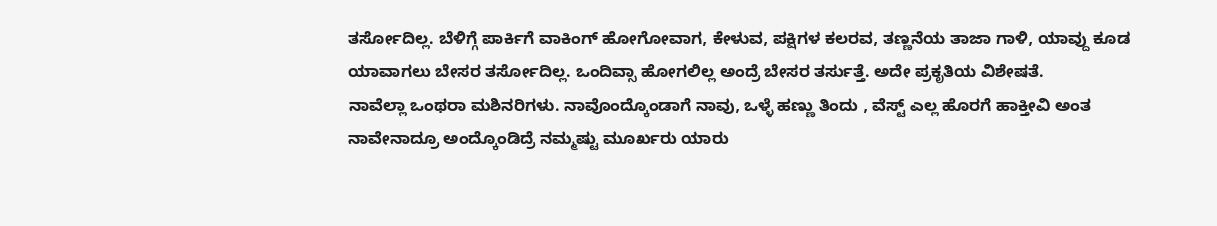ತರ್ಸೋದಿಲ್ಲ. ಬೆಳಿಗ್ಗೆ ಪಾರ್ಕಿಗೆ ವಾಕಿಂಗ್ ಹೋಗೋವಾಗ, ಕೇಳುವ, ಪಕ್ಷಿಗಳ ಕಲರವ, ತಣ್ಣನೆಯ ತಾಜಾ ಗಾಳಿ, ಯಾವ್ದು ಕೂಡ ಯಾವಾಗಲು ಬೇಸರ ತರ್ಸೋದಿಲ್ಲ. ಒಂದಿವ್ಸಾ ಹೋಗಲಿಲ್ಲ ಅಂದ್ರೆ ಬೇಸರ ತರ್ಸುತ್ತೆ. ಅದೇ ಪ್ರಕೃತಿಯ ವಿಶೇಷತೆ.
ನಾವೆಲ್ಲಾ ಒಂಥರಾ ಮಶಿನರಿಗಳು. ನಾವೊಂದ್ಕೊಂಡಾಗೆ ನಾವು, ಒಳ್ಳೆ ಹಣ್ಣು ತಿಂದು , ವೆಸ್ಟ್ ಎಲ್ಲ ಹೊರಗೆ ಹಾಕ್ತೀವಿ ಅಂತ ನಾವೇನಾದ್ರೂ ಅಂದ್ಕೊಂಡಿದ್ರೆ ನಮ್ಮಷ್ಟು ಮೂರ್ಖರು ಯಾರು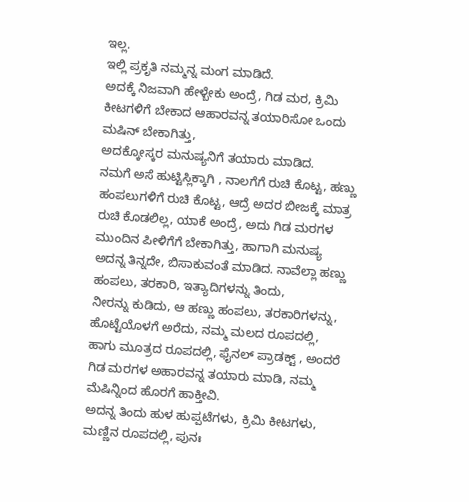ಇಲ್ಲ.
ಇಲ್ಲಿ ಪ್ರಕೃತಿ ನಮ್ಮನ್ನ ಮಂಗ ಮಾಡಿದೆ.
ಅದಕ್ಕೆ ನಿಜವಾಗಿ ಹೇಳ್ಬೇಕು ಅಂದ್ರೆ, ಗಿಡ ಮರ, ಕ್ರಿಮಿ ಕೀಟಗಳಿಗೆ ಬೇಕಾದ ಆಹಾರವನ್ನ ತಯಾರಿಸೋ ಒಂದು ಮಷಿನ್ ಬೇಕಾಗಿತ್ತು,
ಅದಕ್ಕೋಸ್ಕರ ಮನುಷ್ಯನಿಗೆ ತಯಾರು ಮಾಡಿದ.
ನಮಗೆ ಅಸೆ ಹುಟ್ಟಿಸ್ಲಿಕ್ಕಾಗಿ , ನಾಲಗೆಗೆ ರುಚಿ ಕೊಟ್ಟ, ಹಣ್ಣು ಹಂಪಲುಗಳಿಗೆ ರುಚಿ ಕೊಟ್ಟ, ಆದ್ರೆ ಅದರ ಬೀಜಕ್ಕೆ ಮಾತ್ರ ರುಚಿ ಕೊಡಲಿಲ್ಲ, ಯಾಕೆ ಅಂದ್ರೆ, ಅದು ಗಿಡ ಮರಗಳ ಮುಂದಿನ ಪೀಳಿಗೆಗೆ ಬೇಕಾಗಿತ್ತು, ಹಾಗಾಗಿ ಮನುಷ್ಯ ಅದನ್ನ ತಿನ್ನದೇ, ಬಿಸಾಕುವಂತೆ ಮಾಡಿದ. ನಾವೆಲ್ಲಾ ಹಣ್ಣು ಹಂಪಲು, ತರಕಾರಿ, ಇತ್ಯಾದಿಗಳನ್ನು ತಿಂದು,
ನೀರನ್ನು ಕುಡಿದು, ಆ ಹಣ್ಣು ಹಂಪಲು, ತರಕಾರಿಗಳನ್ನು, ಹೊಟ್ಟೆಯೊಳಗೆ ಅರೆದು, ನಮ್ಮ ಮಲದ ರೂಪದಲ್ಲಿ, ಹಾಗು ಮೂತ್ರದ ರೂಪದಲ್ಲಿ, ಫೈನಲ್ ಪ್ರಾಡಕ್ಟ್ , ಅಂದರೆ ಗಿಡ ಮರಗಳ ಅಹಾರವನ್ನ ತಯಾರು ಮಾಡಿ, ನಮ್ಮ ಮೆಷಿನ್ನಿಂದ ಹೊರಗೆ ಹಾಕ್ತೀವಿ.
ಅದನ್ನ ತಿಂದು ಹುಳ ಹುಪ್ಪಟೆಗಳು, ಕ್ರಿಮಿ ಕೀಟಗಳು, ಮಣ್ಣಿನ ರೂಪದಲ್ಲಿ, ಪುನಃ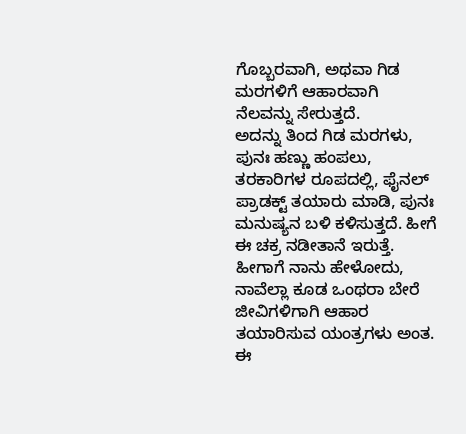ಗೊಬ್ಬರವಾಗಿ, ಅಥವಾ ಗಿಡ ಮರಗಳಿಗೆ ಆಹಾರವಾಗಿ ನೆಲವನ್ನು ಸೇರುತ್ತದೆ.
ಅದನ್ನು ತಿಂದ ಗಿಡ ಮರಗಳು, ಪುನಃ ಹಣ್ಣು ಹಂಪಲು, ತರಕಾರಿಗಳ ರೂಪದಲ್ಲಿ, ಫೈನಲ್ ಪ್ರಾಡಕ್ಟ್ ತಯಾರು ಮಾಡಿ, ಪುನಃ ಮನುಷ್ಯನ ಬಳಿ ಕಳಿಸುತ್ತದೆ. ಹೀಗೆ ಈ ಚಕ್ರ ನಡೀತಾನೆ ಇರುತ್ತೆ. ಹೀಗಾಗೆ ನಾನು ಹೇಳೋದು, ನಾವೆಲ್ಲಾ ಕೂಡ ಒಂಥರಾ ಬೇರೆ ಜೀವಿಗಳಿಗಾಗಿ ಆಹಾರ ತಯಾರಿಸುವ ಯಂತ್ರಗಳು ಅಂತ. ಈ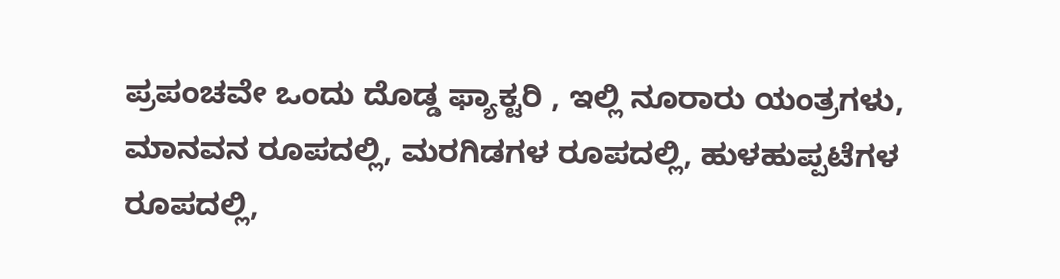ಪ್ರಪಂಚವೇ ಒಂದು ದೊಡ್ಡ ಫ್ಯಾಕ್ಟರಿ , ಇಲ್ಲಿ ನೂರಾರು ಯಂತ್ರಗಳು, ಮಾನವನ ರೂಪದಲ್ಲಿ, ಮರಗಿಡಗಳ ರೂಪದಲ್ಲಿ, ಹುಳಹುಪ್ಪಟೆಗಳ ರೂಪದಲ್ಲಿ,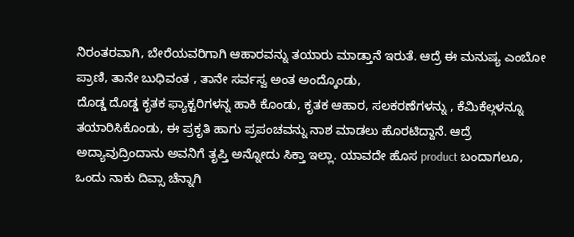ನಿರಂತರವಾಗಿ, ಬೇರೆಯವರಿಗಾಗಿ ಆಹಾರವನ್ನು ತಯಾರು ಮಾಡ್ತಾನೆ ಇರುತೆ. ಆದ್ರೆ ಈ ಮನುಷ್ಯ ಎಂಬೋ ಪ್ರಾಣಿ, ತಾನೇ ಬುಧಿವಂತ , ತಾನೇ ಸರ್ವಸ್ವ ಅಂತ ಅಂದ್ಕೊಂಡು,
ದೊಡ್ಡ ದೊಡ್ಡ ಕೃತಕ ಫ್ಯಾಕ್ಟರಿಗಳನ್ನ ಹಾಕಿ ಕೊಂಡು, ಕೃತಕ ಆಹಾರ, ಸಲಕರಣೆಗಳನ್ನು , ಕೆಮಿಕೆಲ್ಗಳನ್ನೂ ತಯಾರಿಸಿಕೊಂಡು, ಈ ಪ್ರಕೃತಿ ಹಾಗು ಪ್ರಪಂಚವನ್ನು ನಾಶ ಮಾಡಲು ಹೊರಟಿದ್ದಾನೆ. ಆದ್ರೆ ಅದ್ಯಾವುದ್ರಿಂದಾನು ಅವನಿಗೆ ತೃಪ್ತಿ ಅನ್ನೋದು ಸಿಕ್ತಾ ಇಲ್ಲಾ. ಯಾವದೇ ಹೊಸ product ಬಂದಾಗಲೂ, ಒಂದು ನಾಕು ದಿವ್ಸಾ ಚೆನ್ನಾಗಿ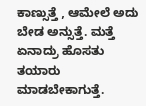ಕಾಣ್ಸುತ್ತೆ , ಆಮೇಲೆ ಅದು ಬೇಡ ಅನ್ಸುತ್ತೆ. ಮತ್ತೆ ಏನಾದ್ರು ಹೊಸತು ತಯಾರು ಮಾಡಬೇಕಾಗುತ್ತೆ.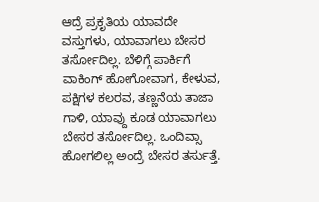ಆದ್ರೆ ಪ್ರಕೃತಿಯ ಯಾವದೇ ವಸ್ತುಗಳು, ಯಾವಾಗಲು ಬೇಸರ ತರ್ಸೋದಿಲ್ಲ. ಬೆಳಿಗ್ಗೆ ಪಾರ್ಕಿಗೆ ವಾಕಿಂಗ್ ಹೋಗೋವಾಗ, ಕೇಳುವ, ಪಕ್ಷಿಗಳ ಕಲರವ, ತಣ್ಣನೆಯ ತಾಜಾ ಗಾಳಿ, ಯಾವ್ದು ಕೂಡ ಯಾವಾಗಲು ಬೇಸರ ತರ್ಸೋದಿಲ್ಲ. ಒಂದಿವ್ಸಾ ಹೋಗಲಿಲ್ಲ ಅಂದ್ರೆ ಬೇಸರ ತರ್ಸುತ್ತೆ.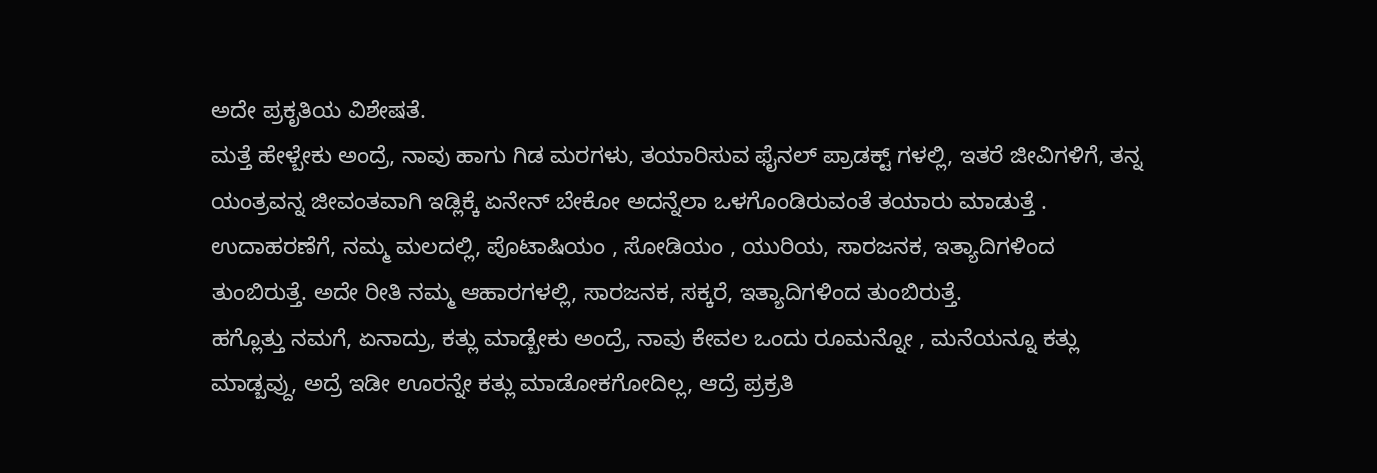ಅದೇ ಪ್ರಕೃತಿಯ ವಿಶೇಷತೆ.
ಮತ್ತೆ ಹೇಳ್ಬೇಕು ಅಂದ್ರೆ, ನಾವು ಹಾಗು ಗಿಡ ಮರಗಳು, ತಯಾರಿಸುವ ಫೈನಲ್ ಪ್ರಾಡಕ್ಟ್ ಗಳಲ್ಲಿ, ಇತರೆ ಜೀವಿಗಳಿಗೆ, ತನ್ನ ಯಂತ್ರವನ್ನ ಜೀವಂತವಾಗಿ ಇಡ್ಲಿಕ್ಕೆ ಏನೇನ್ ಬೇಕೋ ಅದನ್ನೆಲಾ ಒಳಗೊಂಡಿರುವಂತೆ ತಯಾರು ಮಾಡುತ್ತೆ . ಉದಾಹರಣೆಗೆ, ನಮ್ಮ ಮಲದಲ್ಲಿ, ಪೊಟಾಷಿಯಂ , ಸೋಡಿಯಂ , ಯುರಿಯ, ಸಾರಜನಕ, ಇತ್ಯಾದಿಗಳಿಂದ ತುಂಬಿರುತ್ತೆ. ಅದೇ ರೀತಿ ನಮ್ಮ ಆಹಾರಗಳಲ್ಲಿ, ಸಾರಜನಕ, ಸಕ್ಕರೆ, ಇತ್ಯಾದಿಗಳಿಂದ ತುಂಬಿರುತ್ತೆ.
ಹಗ್ಲೊತ್ತು ನಮಗೆ, ಏನಾದ್ರು, ಕತ್ಲು ಮಾಡ್ಬೇಕು ಅಂದ್ರೆ, ನಾವು ಕೇವಲ ಒಂದು ರೂಮನ್ನೋ , ಮನೆಯನ್ನೂ ಕತ್ಲು ಮಾಡ್ಬವ್ದು, ಅದ್ರೆ ಇಡೀ ಊರನ್ನೇ ಕತ್ಲು ಮಾಡೋಕಗೋದಿಲ್ಲ, ಆದ್ರೆ ಪ್ರಕ್ರತಿ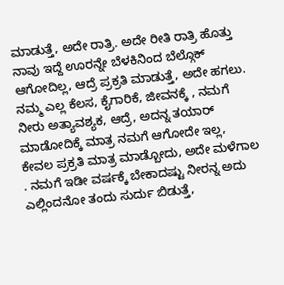ಮಾಡುತ್ತೆ, ಅದೇ ರಾತ್ರಿ. ಅದೇ ರೀತಿ ರಾತ್ರಿ ಹೊತ್ತು ನಾವು ಇದ್ದೆ ಊರನ್ನೇ ಬೆಳಕಿನಿಂದ ಬೆಲ್ಗೊಕ್ ಆಗೋದಿಲ್ಲ, ಆದ್ರೆ ಪ್ರಕ್ರತಿ ಮಾಡುತ್ತೆ, ಅದೇ ಹಗಲು.
ನಮ್ಮ ಎಲ್ಲ ಕೆಲಸ, ಕೈಗಾರಿಕೆ, ಜೀವನಕ್ಕೆ , ನಮಗೆ ನೀರು ಅತ್ಯಾವಶ್ಯಕ, ಆದ್ರೆ, ಅದನ್ನ ತಯಾರ್ ಮಾಡೋದಿಕ್ಕೆ ಮಾತ್ರ ನಮಗೆ ಆಗೋದೇ ಇಲ್ಲ, ಕೇವಲ ಪ್ರಕ್ರತಿ ಮಾತ್ರ ಮಾಡ್ಬೋದು, ಅದೇ ಮಳೆಗಾಲ . ನಮಗೆ ಇಡೀ ವರ್ಷಕ್ಕೆ ಬೇಕಾದಷ್ಟು ನೀರನ್ನ ಅದು ಎಲ್ಲಿಂದನೋ ತಂದು ಸುರ್ದು ಬಿಡುತ್ತೆ,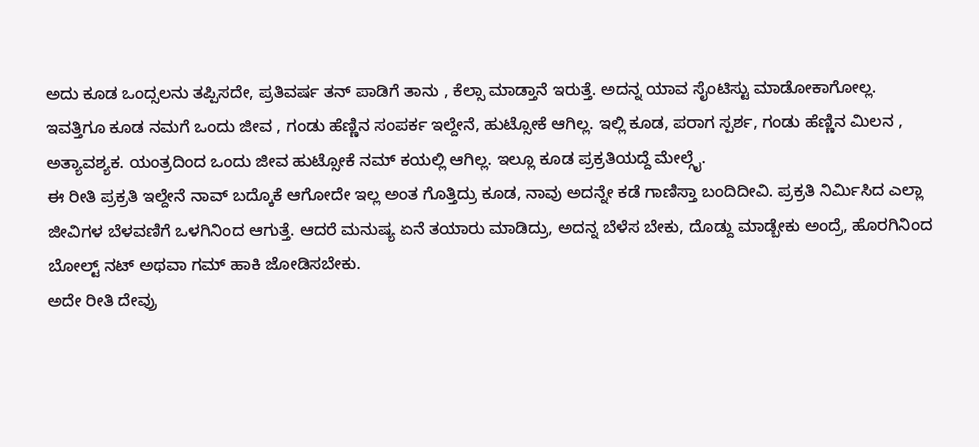ಅದು ಕೂಡ ಒಂದ್ಸಲನು ತಪ್ಪಿಸದೇ, ಪ್ರತಿವರ್ಷ ತನ್ ಪಾಡಿಗೆ ತಾನು , ಕೆಲ್ಸಾ ಮಾಡ್ತಾನೆ ಇರುತ್ತೆ. ಅದನ್ನ ಯಾವ ಸೈಂಟಿಸ್ಟು ಮಾಡೋಕಾಗೋಲ್ಲ.
ಇವತ್ತಿಗೂ ಕೂಡ ನಮಗೆ ಒಂದು ಜೀವ , ಗಂಡು ಹೆಣ್ಣಿನ ಸಂಪರ್ಕ ಇಲ್ದೇನೆ, ಹುಟ್ಸೋಕೆ ಆಗಿಲ್ಲ. ಇಲ್ಲಿ ಕೂಡ, ಪರಾಗ ಸ್ಪರ್ಶ, ಗಂಡು ಹೆಣ್ಣಿನ ಮಿಲನ , ಅತ್ಯಾವಶ್ಯಕ. ಯಂತ್ರದಿಂದ ಒಂದು ಜೀವ ಹುಟ್ಸೋಕೆ ನಮ್ ಕಯಲ್ಲಿ ಆಗಿಲ್ಲ. ಇಲ್ಲೂ ಕೂಡ ಪ್ರಕ್ರತಿಯದ್ದೆ ಮೇಲ್ಗೈ.
ಈ ರೀತಿ ಪ್ರಕ್ರತಿ ಇಲ್ದೇನೆ ನಾವ್ ಬದ್ಕೊಕೆ ಆಗೋದೇ ಇಲ್ಲ ಅಂತ ಗೊತ್ತಿದ್ರು ಕೂಡ, ನಾವು ಅದನ್ನೇ ಕಡೆ ಗಾಣಿಸ್ತಾ ಬಂದಿದೀವಿ. ಪ್ರಕ್ರತಿ ನಿರ್ಮಿಸಿದ ಎಲ್ಲಾ ಜೀವಿಗಳ ಬೆಳವಣಿಗೆ ಒಳಗಿನಿಂದ ಆಗುತ್ತೆ. ಆದರೆ ಮನುಷ್ಯ ಏನೆ ತಯಾರು ಮಾಡಿದ್ರು, ಅದನ್ನ ಬೆಳೆಸ ಬೇಕು, ದೊಡ್ದು ಮಾಡ್ಬೇಕು ಅಂದ್ರೆ, ಹೊರಗಿನಿಂದ ಬೋಲ್ಟ್ ನಟ್ ಅಥವಾ ಗಮ್ ಹಾಕಿ ಜೋಡಿಸಬೇಕು.
ಅದೇ ರೀತಿ ದೇವ್ರು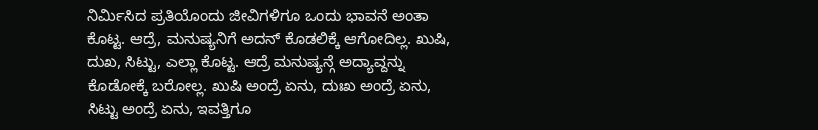ನಿರ್ಮಿಸಿದ ಪ್ರತಿಯೊಂದು ಜೀವಿಗಳಿಗೂ ಒಂದು ಭಾವನೆ ಅಂತಾ ಕೊಟ್ಟ. ಆದ್ರೆ, ಮನುಷ್ಯನಿಗೆ ಅದನ್ ಕೊಡಲಿಕ್ಕೆ ಆಗೋದಿಲ್ಲ. ಖುಷಿ, ದುಖ, ಸಿಟ್ಟು, ಎಲ್ಲಾ ಕೊಟ್ಟ. ಆದ್ರೆ ಮನುಷ್ಯನ್ಗೆ ಅದ್ಯಾವ್ದನ್ನು ಕೊಡೋಕ್ಕೆ ಬರೋಲ್ಲ. ಖುಷಿ ಅಂದ್ರೆ ಏನು, ದುಃಖ ಅಂದ್ರೆ ಏನು, ಸಿಟ್ಟು ಅಂದ್ರೆ ಏನು, ಇವತ್ತಿಗೂ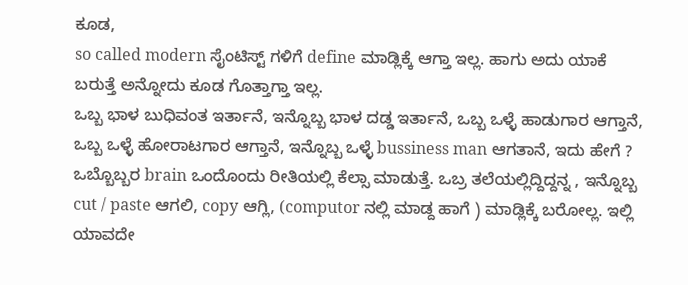ಕೂಡ,
so called modern ಸೈಂಟಿಸ್ಟ್ ಗಳಿಗೆ define ಮಾಡ್ಲಿಕ್ಕೆ ಆಗ್ತಾ ಇಲ್ಲ. ಹಾಗು ಅದು ಯಾಕೆ ಬರುತ್ತೆ ಅನ್ನೋದು ಕೂಡ ಗೊತ್ತಾಗ್ತಾ ಇಲ್ಲ.
ಒಬ್ಬ ಭಾಳ ಬುಧಿವಂತ ಇರ್ತಾನೆ, ಇನ್ನೊಬ್ಬ ಭಾಳ ದಡ್ಡ ಇರ್ತಾನೆ, ಒಬ್ಬ ಒಳ್ಳೆ ಹಾಡುಗಾರ ಆಗ್ತಾನೆ, ಒಬ್ಬ ಒಳ್ಳೆ ಹೋರಾಟಗಾರ ಆಗ್ತಾನೆ, ಇನ್ನೊಬ್ಬ ಒಳ್ಳೆ bussiness man ಆಗತಾನೆ, ಇದು ಹೇಗೆ ? ಒಬ್ಬೊಬ್ಬರ brain ಒಂದೊಂದು ರೀತಿಯಲ್ಲಿ ಕೆಲ್ಸಾ ಮಾಡುತ್ತೆ. ಒಬ್ರ ತಲೆಯಲ್ಲಿದ್ದಿದ್ದನ್ನ , ಇನ್ನೊಬ್ಬ cut / paste ಆಗಲಿ, copy ಆಗ್ಲಿ, (computor ನಲ್ಲಿ ಮಾಡ್ದ ಹಾಗೆ ) ಮಾಡ್ಲಿಕ್ಕೆ ಬರೋಲ್ಲ. ಇಲ್ಲಿ ಯಾವದೇ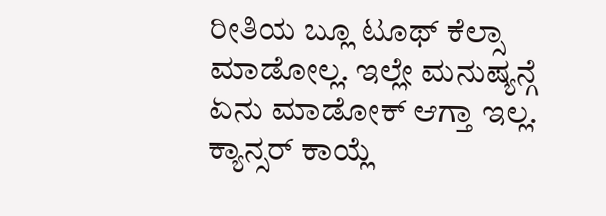ರೀತಿಯ ಬ್ಲೂ ಟೂಥ್ ಕೆಲ್ಸಾ ಮಾಡೋಲ್ಲ. ಇಲ್ಲೇ ಮನುಷ್ಯನ್ಗೆ ಏನು ಮಾಡೋಕ್ ಆಗ್ತಾ ಇಲ್ಲ. ಕ್ಯಾನ್ಸರ್ ಕಾಯ್ಲೆ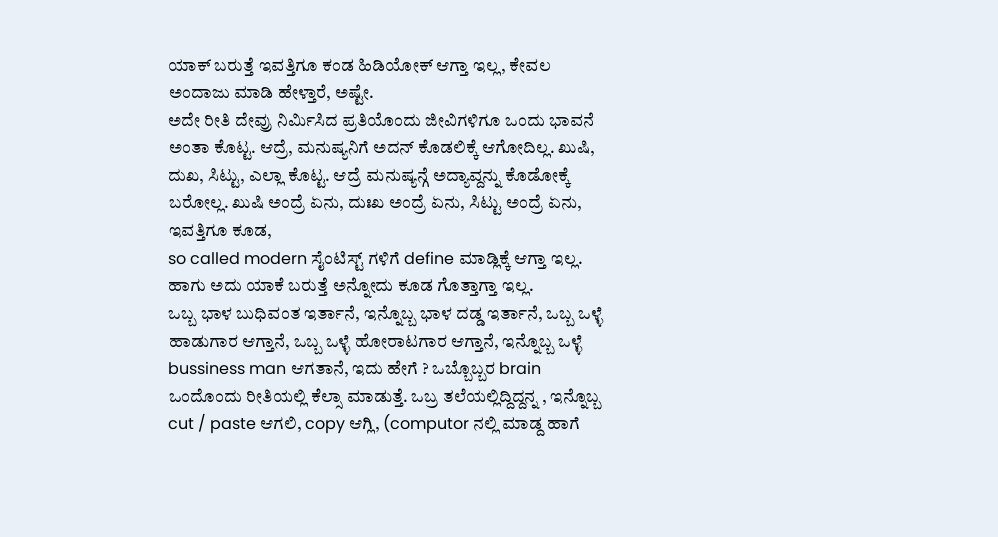ಯಾಕ್ ಬರುತ್ತೆ ಇವತ್ತಿಗೂ ಕಂಡ ಹಿಡಿಯೋಕ್ ಆಗ್ತಾ ಇಲ್ಲ, ಕೇವಲ ಅಂದಾಜು ಮಾಡಿ ಹೇಳ್ತಾರೆ, ಅಷ್ಟೇ.
ಅದೇ ರೀತಿ ದೇವ್ರು ನಿರ್ಮಿಸಿದ ಪ್ರತಿಯೊಂದು ಜೀವಿಗಳಿಗೂ ಒಂದು ಭಾವನೆ ಅಂತಾ ಕೊಟ್ಟ. ಆದ್ರೆ, ಮನುಷ್ಯನಿಗೆ ಅದನ್ ಕೊಡಲಿಕ್ಕೆ ಆಗೋದಿಲ್ಲ. ಖುಷಿ, ದುಖ, ಸಿಟ್ಟು, ಎಲ್ಲಾ ಕೊಟ್ಟ. ಆದ್ರೆ ಮನುಷ್ಯನ್ಗೆ ಅದ್ಯಾವ್ದನ್ನು ಕೊಡೋಕ್ಕೆ ಬರೋಲ್ಲ. ಖುಷಿ ಅಂದ್ರೆ ಏನು, ದುಃಖ ಅಂದ್ರೆ ಏನು, ಸಿಟ್ಟು ಅಂದ್ರೆ ಏನು, ಇವತ್ತಿಗೂ ಕೂಡ,
so called modern ಸೈಂಟಿಸ್ಟ್ ಗಳಿಗೆ define ಮಾಡ್ಲಿಕ್ಕೆ ಆಗ್ತಾ ಇಲ್ಲ. ಹಾಗು ಅದು ಯಾಕೆ ಬರುತ್ತೆ ಅನ್ನೋದು ಕೂಡ ಗೊತ್ತಾಗ್ತಾ ಇಲ್ಲ.
ಒಬ್ಬ ಭಾಳ ಬುಧಿವಂತ ಇರ್ತಾನೆ, ಇನ್ನೊಬ್ಬ ಭಾಳ ದಡ್ಡ ಇರ್ತಾನೆ, ಒಬ್ಬ ಒಳ್ಳೆ ಹಾಡುಗಾರ ಆಗ್ತಾನೆ, ಒಬ್ಬ ಒಳ್ಳೆ ಹೋರಾಟಗಾರ ಆಗ್ತಾನೆ, ಇನ್ನೊಬ್ಬ ಒಳ್ಳೆ bussiness man ಆಗತಾನೆ, ಇದು ಹೇಗೆ ? ಒಬ್ಬೊಬ್ಬರ brain ಒಂದೊಂದು ರೀತಿಯಲ್ಲಿ ಕೆಲ್ಸಾ ಮಾಡುತ್ತೆ. ಒಬ್ರ ತಲೆಯಲ್ಲಿದ್ದಿದ್ದನ್ನ , ಇನ್ನೊಬ್ಬ cut / paste ಆಗಲಿ, copy ಆಗ್ಲಿ, (computor ನಲ್ಲಿ ಮಾಡ್ದ ಹಾಗೆ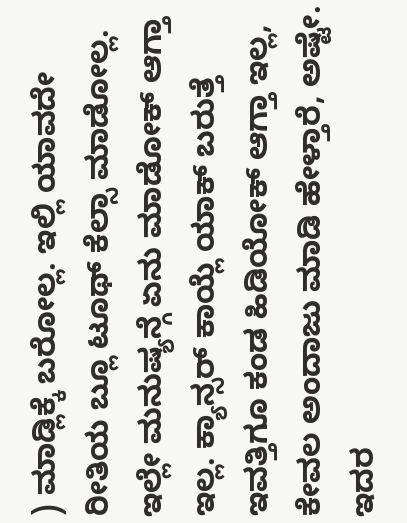) ಮಾಡ್ಲಿಕ್ಕೆ ಬರೋಲ್ಲ. ಇಲ್ಲಿ ಯಾವದೇ ರೀತಿಯ ಬ್ಲೂ ಟೂಥ್ ಕೆಲ್ಸಾ ಮಾಡೋಲ್ಲ. ಇಲ್ಲೇ ಮನುಷ್ಯನ್ಗೆ ಏನು ಮಾಡೋಕ್ ಆಗ್ತಾ ಇಲ್ಲ. ಕ್ಯಾನ್ಸರ್ ಕಾಯ್ಲೆ ಯಾಕ್ ಬರುತ್ತೆ ಇವತ್ತಿಗೂ ಕಂಡ ಹಿಡಿಯೋಕ್ ಆಗ್ತಾ ಇಲ್ಲ, ಕೇವಲ ಅಂದಾಜು ಮಾಡಿ ಹೇಳ್ತಾರೆ, ಅಷ್ಟೇ.
ಇದರ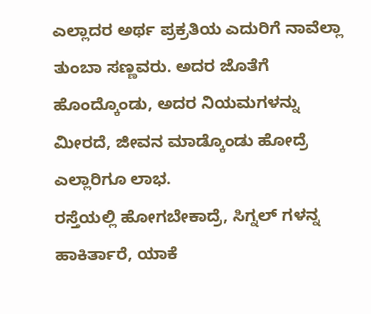ಎಲ್ಲಾದರ ಅರ್ಥ ಪ್ರಕ್ರತಿಯ ಎದುರಿಗೆ ನಾವೆಲ್ಲಾ ತುಂಬಾ ಸಣ್ಣವರು. ಅದರ ಜೊತೆಗೆ ಹೊಂದ್ಕೊಂಡು, ಅದರ ನಿಯಮಗಳನ್ನು ಮೀರದೆ, ಜೀವನ ಮಾಡ್ಕೊಂಡು ಹೋದ್ರೆ ಎಲ್ಲಾರಿಗೂ ಲಾಭ.
ರಸ್ತೆಯಲ್ಲಿ ಹೋಗಬೇಕಾದ್ರೆ, ಸಿಗ್ನಲ್ ಗಳನ್ನ ಹಾಕಿರ್ತಾರೆ, ಯಾಕೆ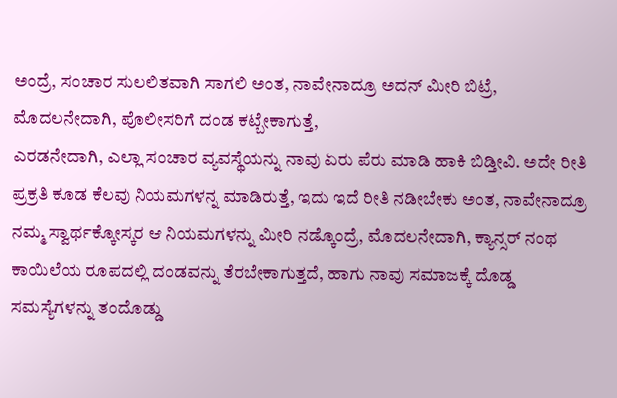ಅಂದ್ರೆ, ಸಂಚಾರ ಸುಲಲಿತವಾಗಿ ಸಾಗಲಿ ಅಂತ, ನಾವೇನಾದ್ರೂ ಅದನ್ ಮೀರಿ ಬಿಟ್ರೆ, ಮೊದಲನೇದಾಗಿ, ಪೊಲೀಸರಿಗೆ ದಂಡ ಕಟ್ಬೇಕಾಗುತ್ತೆ,
ಎರಡನೇದಾಗಿ, ಎಲ್ಲಾ ಸಂಚಾರ ವ್ಯವಸ್ಥೆಯನ್ನು ನಾವು ಏರು ಪೆರು ಮಾಡಿ ಹಾಕಿ ಬಿಡ್ತೀವಿ. ಅದೇ ರೀತಿ ಪ್ರಕ್ರತಿ ಕೂಡ ಕೆಲವು ನಿಯಮಗಳನ್ನ ಮಾಡಿರುತ್ತೆ, ಇದು ಇದೆ ರೀತಿ ನಡೀಬೇಕು ಅಂತ, ನಾವೇನಾದ್ರೂ ನಮ್ಮ ಸ್ವಾರ್ಥಕ್ಕೋಸ್ಕರ ಆ ನಿಯಮಗಳನ್ನು ಮೀರಿ ನಡ್ಕೊಂದ್ರೆ, ಮೊದಲನೇದಾಗಿ, ಕ್ಯಾನ್ಸರ್ ನಂಥ ಕಾಯಿಲೆಯ ರೂಪದಲ್ಲಿ ದಂಡವನ್ನು ತೆರಬೇಕಾಗುತ್ತದೆ, ಹಾಗು ನಾವು ಸಮಾಜಕ್ಕೆ ದೊಡ್ಡ ಸಮಸ್ಯೆಗಳನ್ನು ತಂದೊಡ್ಡು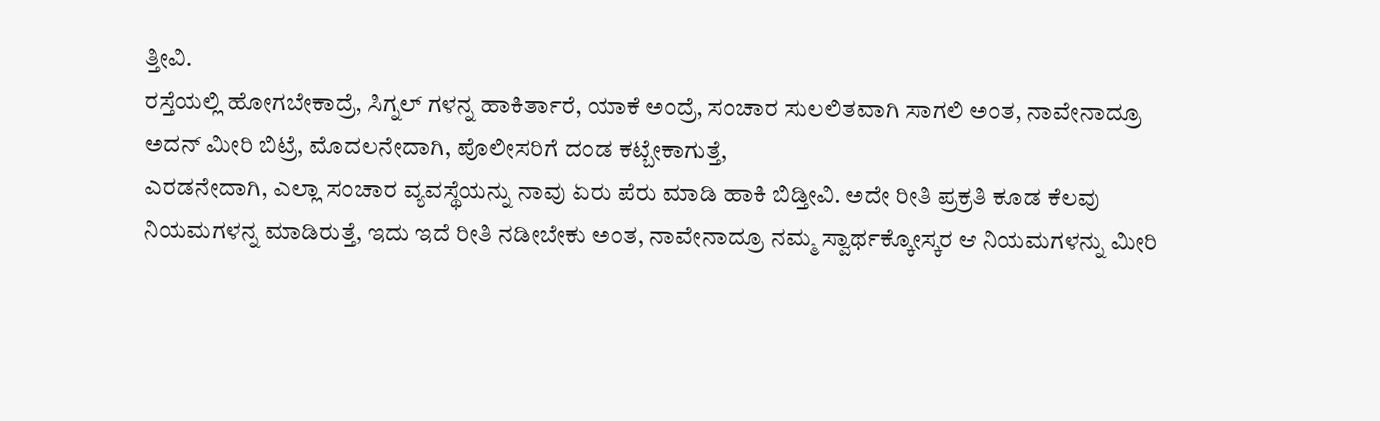ತ್ತೀವಿ.
ರಸ್ತೆಯಲ್ಲಿ ಹೋಗಬೇಕಾದ್ರೆ, ಸಿಗ್ನಲ್ ಗಳನ್ನ ಹಾಕಿರ್ತಾರೆ, ಯಾಕೆ ಅಂದ್ರೆ, ಸಂಚಾರ ಸುಲಲಿತವಾಗಿ ಸಾಗಲಿ ಅಂತ, ನಾವೇನಾದ್ರೂ ಅದನ್ ಮೀರಿ ಬಿಟ್ರೆ, ಮೊದಲನೇದಾಗಿ, ಪೊಲೀಸರಿಗೆ ದಂಡ ಕಟ್ಬೇಕಾಗುತ್ತೆ,
ಎರಡನೇದಾಗಿ, ಎಲ್ಲಾ ಸಂಚಾರ ವ್ಯವಸ್ಥೆಯನ್ನು ನಾವು ಏರು ಪೆರು ಮಾಡಿ ಹಾಕಿ ಬಿಡ್ತೀವಿ. ಅದೇ ರೀತಿ ಪ್ರಕ್ರತಿ ಕೂಡ ಕೆಲವು ನಿಯಮಗಳನ್ನ ಮಾಡಿರುತ್ತೆ, ಇದು ಇದೆ ರೀತಿ ನಡೀಬೇಕು ಅಂತ, ನಾವೇನಾದ್ರೂ ನಮ್ಮ ಸ್ವಾರ್ಥಕ್ಕೋಸ್ಕರ ಆ ನಿಯಮಗಳನ್ನು ಮೀರಿ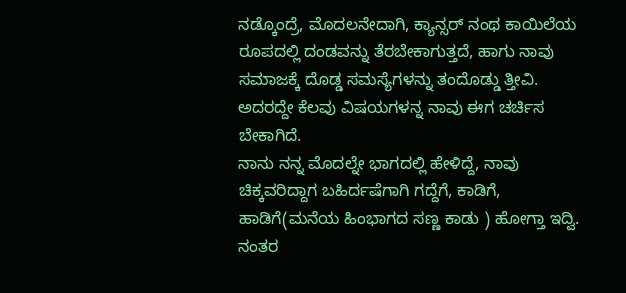ನಡ್ಕೊಂದ್ರೆ, ಮೊದಲನೇದಾಗಿ, ಕ್ಯಾನ್ಸರ್ ನಂಥ ಕಾಯಿಲೆಯ ರೂಪದಲ್ಲಿ ದಂಡವನ್ನು ತೆರಬೇಕಾಗುತ್ತದೆ, ಹಾಗು ನಾವು ಸಮಾಜಕ್ಕೆ ದೊಡ್ಡ ಸಮಸ್ಯೆಗಳನ್ನು ತಂದೊಡ್ಡು ತ್ತೀವಿ.
ಅದರದ್ದೇ ಕೆಲವು ವಿಷಯಗಳನ್ನ ನಾವು ಈಗ ಚರ್ಚಿಸ ಬೇಕಾಗಿದೆ.
ನಾನು ನನ್ನ ಮೊದಲ್ನೇ ಭಾಗದಲ್ಲಿ ಹೇಳಿದ್ದೆ, ನಾವು ಚಿಕ್ಕವರಿದ್ದಾಗ ಬಹಿರ್ದಷೆಗಾಗಿ ಗದ್ದೆಗೆ, ಕಾಡಿಗೆ, ಹಾಡಿಗೆ(ಮನೆಯ ಹಿಂಭಾಗದ ಸಣ್ಣ ಕಾಡು ) ಹೋಗ್ತಾ ಇದ್ವಿ. ನಂತರ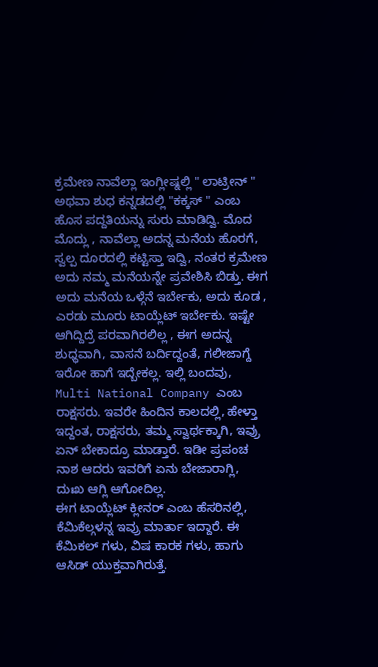ಕ್ರಮೇಣ ನಾವೆಲ್ಲಾ ಇಂಗ್ಲೀಷ್ನಲ್ಲಿ " ಲಾಟ್ರೀನ್ " ಅಥವಾ ಶುಧ ಕನ್ನಡದಲ್ಲಿ "ಕಕ್ಕಸ್ " ಎಂಬ ಹೊಸ ಪದ್ದತಿಯನ್ನು ಸುರು ಮಾಡಿದ್ವಿ. ಮೊದ ಮೊದ್ಲು , ನಾವೆಲ್ಲಾ ಅದನ್ನ ಮನೆಯ ಹೊರಗೆ, ಸ್ವಲ್ಪ ದೂರದಲ್ಲಿ ಕಟ್ಟಿಸ್ತಾ ಇದ್ವಿ, ನಂತರ ಕ್ರಮೇಣ ಅದು ನಮ್ಮ ಮನೆಯನ್ನೇ ಪ್ರವೇಶಿಸಿ ಬಿಡ್ತು. ಈಗ ಅದು ಮನೆಯ ಒಳ್ಗೆನೆ ಇರ್ಬೇಕು, ಅದು ಕೂಡ , ಎರಡು ಮೂರು ಟಾಯ್ಲೆಟ್ ಇರ್ಬೇಕು. ಇಷ್ಟೇ ಆಗಿದ್ದಿದ್ರೆ ಪರವಾಗಿರಲಿಲ್ಲ , ಈಗ ಅದನ್ನ ಶುಧ್ಧವಾಗಿ, ವಾಸನೆ ಬರ್ದಿದ್ದಂತೆ, ಗಲೀಜಾಗ್ದೆ ಇರೋ ಹಾಗೆ ಇದ್ಬೇಕಲ್ಲ. ಇಲ್ಲಿ ಬಂದವು, Multi National Company ಎಂಬ ರಾಕ್ಷಸರು. ಇವರೇ ಹಿಂದಿನ ಕಾಲದಲ್ಲಿ, ಹೇಳ್ತಾ ಇದ್ದಂತ, ರಾಕ್ಷಸರು, ತಮ್ಮ ಸ್ವಾರ್ಥಕ್ಕಾಗಿ, ಇವ್ರು ಏನ್ ಬೇಕಾದ್ರೂ ಮಾಡ್ತಾರೆ. ಇಡೀ ಪ್ರಪಂಚ ನಾಶ ಆದರು ಇವರಿಗೆ ಏನು ಬೇಜಾರಾಗ್ಲಿ, ದುಃಖ ಆಗ್ಲಿ ಆಗೋದಿಲ್ಲ.
ಈಗ ಟಾಯ್ಲೆಟ್ ಕ್ಲೀನರ್ ಎಂಬ ಹೆಸರಿನಲ್ಲಿ, ಕೆಮಿಕೆಲ್ಗಳನ್ನ ಇವ್ರು ಮಾರ್ತಾ ಇದ್ದಾರೆ. ಈ ಕೆಮಿಕಲ್ ಗಳು, ವಿಷ ಕಾರಕ ಗಳು, ಹಾಗು ಆಸಿಡ್ ಯುಕ್ತವಾಗಿರುತ್ತೆ.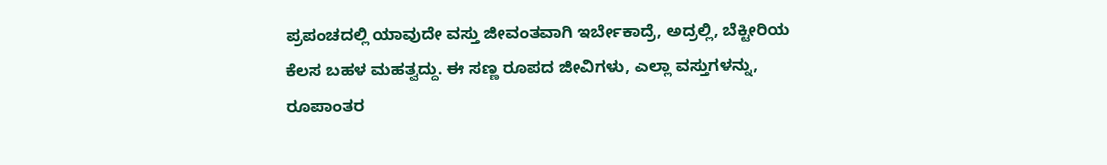ಪ್ರಪಂಚದಲ್ಲಿ ಯಾವುದೇ ವಸ್ತು ಜೀವಂತವಾಗಿ ಇರ್ಬೇಕಾದ್ರೆ, ಅದ್ರಲ್ಲಿ, ಬೆಕ್ಟೀರಿಯ ಕೆಲಸ ಬಹಳ ಮಹತ್ವದ್ದು. ಈ ಸಣ್ಣ ರೂಪದ ಜೀವಿಗಳು, ಎಲ್ಲಾ ವಸ್ತುಗಳನ್ನು, ರೂಪಾಂತರ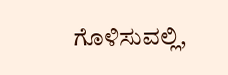ಗೊಳಿಸುವಲ್ಲಿ,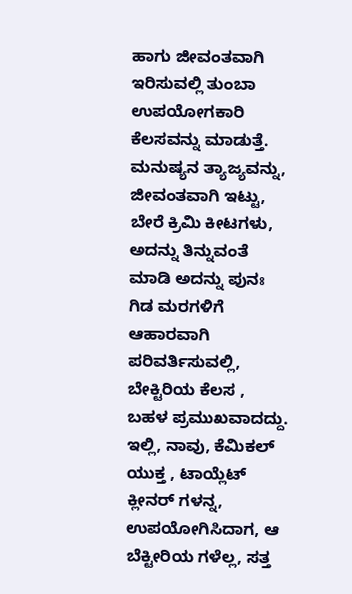ಹಾಗು ಜೀವಂತವಾಗಿ ಇರಿಸುವಲ್ಲಿ ತುಂಬಾ ಉಪಯೋಗಕಾರಿ ಕೆಲಸವನ್ನು ಮಾಡುತ್ತೆ. ಮನುಷ್ಯನ ತ್ಯಾಜ್ಯವನ್ನು, ಜೀವಂತವಾಗಿ ಇಟ್ಟು, ಬೇರೆ ಕ್ರಿಮಿ ಕೀಟಗಳು, ಅದನ್ನು ತಿನ್ನುವಂತೆ ಮಾಡಿ ಅದನ್ನು ಪುನಃ ಗಿಡ ಮರಗಳಿಗೆ ಆಹಾರವಾಗಿ ಪರಿವರ್ತಿಸುವಲ್ಲಿ, ಬೇಕ್ಟಿರಿಯ ಕೆಲಸ , ಬಹಳ ಪ್ರಮುಖವಾದದ್ದು. ಇಲ್ಲಿ, ನಾವು, ಕೆಮಿಕಲ್ ಯುಕ್ತ , ಟಾಯ್ಲೆಟ್ ಕ್ಲೀನರ್ ಗಳನ್ನ, ಉಪಯೋಗಿಸಿದಾಗ, ಆ ಬೆಕ್ಟೀರಿಯ ಗಳೆಲ್ಲ, ಸತ್ತ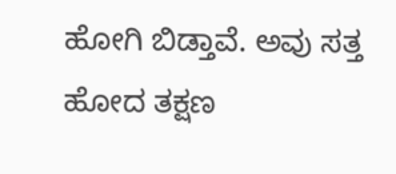ಹೋಗಿ ಬಿಡ್ತಾವೆ. ಅವು ಸತ್ತ ಹೋದ ತಕ್ಷಣ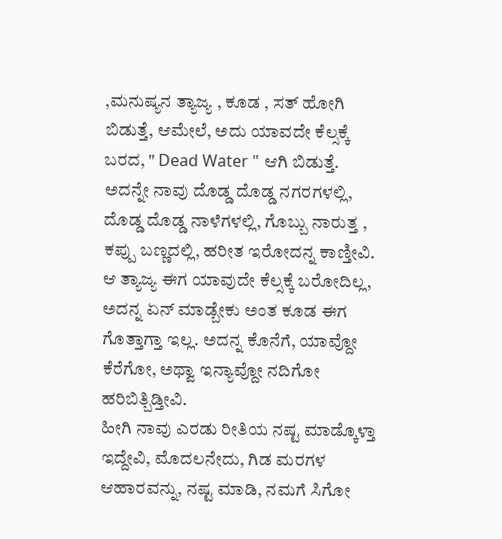,ಮನುಷ್ಯನ ತ್ಯಾಜ್ಯ , ಕೂಡ , ಸತ್ ಹೋಗಿ ಬಿಡುತ್ತೆ, ಆಮೇಲೆ, ಅದು ಯಾವದೇ ಕೆಲ್ಸಕ್ಕೆ ಬರದ, " Dead Water " ಆಗಿ ಬಿಡುತ್ತೆ.
ಅದನ್ನೇ ನಾವು ದೊಡ್ಡ ದೊಡ್ಡ ನಗರಗಳಲ್ಲಿ, ದೊಡ್ಡ ದೊಡ್ಡ ನಾಳೆಗಳಲ್ಲಿ, ಗೊಬ್ಬು ನಾರುತ್ತ , ಕಪ್ಪು ಬಣ್ಣದಲ್ಲಿ, ಹರೀತ ಇರೋದನ್ನ ಕಾಣ್ತೀವಿ. ಆ ತ್ಯಾಜ್ಯ ಈಗ ಯಾವುದೇ ಕೆಲ್ಸಕ್ಕೆ ಬರೋದಿಲ್ಲ, ಅದನ್ನ ಏನ್ ಮಾಡ್ಬೇಕು ಅಂತ ಕೂಡ ಈಗ ಗೊತ್ತಾಗ್ತಾ ಇಲ್ಲ. ಅದನ್ನ ಕೊನೆಗೆ, ಯಾವ್ದೋ ಕೆರೆಗೋ, ಅಥ್ವಾ ಇನ್ಯಾವ್ದೋ ನದಿಗೋ ಹರಿಬಿತ್ಬಿಡ್ತೀವಿ.
ಹೀಗಿ ನಾವು ಎರಡು ರೀತಿಯ ನಷ್ಟ ಮಾಡ್ಕೊಳ್ತಾ ಇದ್ದೇವಿ, ಮೊದಲನೇದು, ಗಿಡ ಮರಗಳ ಆಹಾರವನ್ನು, ನಷ್ಟ ಮಾಡಿ, ನಮಗೆ ಸಿಗೋ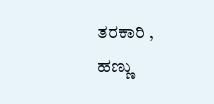ತರಕಾರಿ , ಹಣ್ಣು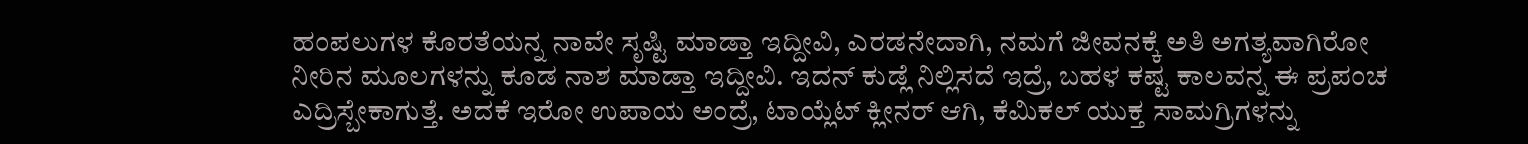ಹಂಪಲುಗಳ ಕೊರತೆಯನ್ನ ನಾವೇ ಸೃಷ್ಟಿ ಮಾಡ್ತಾ ಇದ್ದೀವಿ, ಎರಡನೇದಾಗಿ, ನಮಗೆ ಜೀವನಕ್ಕೆ ಅತಿ ಅಗತ್ಯವಾಗಿರೋ ನೀರಿನ ಮೂಲಗಳನ್ನು ಕೂಡ ನಾಶ ಮಾಡ್ತಾ ಇದ್ದೀವಿ. ಇದನ್ ಕುಡ್ಲೆ ನಿಲ್ಲಿಸದೆ ಇದ್ರೆ, ಬಹಳ ಕಷ್ಟ ಕಾಲವನ್ನ ಈ ಪ್ರಪಂಚ ಎದ್ರಿಸ್ಬೇಕಾಗುತ್ತೆ. ಅದಕೆ ಇರೋ ಉಪಾಯ ಅಂದ್ರೆ, ಟಾಯ್ಲೆಟ್ ಕ್ಲೀನರ್ ಆಗಿ, ಕೆಮಿಕಲ್ ಯುಕ್ತ ಸಾಮಗ್ರಿಗಳನ್ನು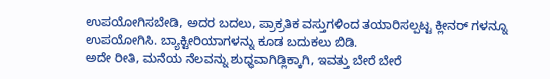ಉಪಯೋಗಿಸಬೇಡಿ, ಅದರ ಬದಲು, ಪ್ರಾಕ್ರತಿಕ ವಸ್ತುಗಳಿಂದ ತಯಾರಿಸಲ್ಪಟ್ಟ ಕ್ಲೀನರ್ ಗಳನ್ನೂ ಉಪಯೋಗಿಸಿ. ಬ್ಯಾಕ್ಟೀರಿಯಾಗಳನ್ನು ಕೂಡ ಬದುಕಲು ಬಿಡಿ.
ಅದೇ ರೀತಿ, ಮನೆಯ ನೆಲವನ್ನು ಶುಧ್ಧವಾಗಿಡ್ಲಿಕ್ಕಾಗಿ, ಇವತ್ತು ಬೇರೆ ಬೇರೆ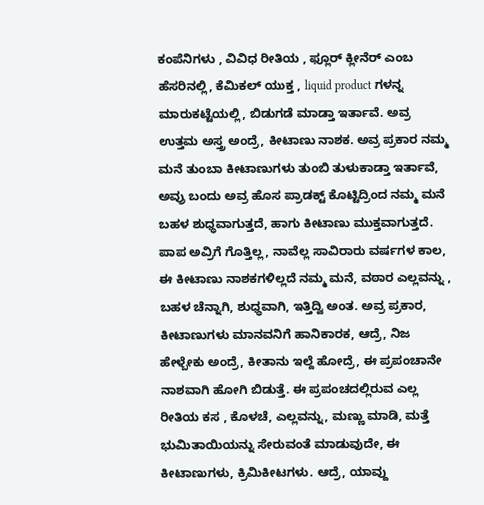ಕಂಪೆನಿಗಳು , ವಿವಿಧ ರೀತಿಯ , ಫ್ಲೂರ್ ಕ್ಲೀನೆರ್ ಎಂಬ ಹೆಸರಿನಲ್ಲಿ, ಕೆಮಿಕಲ್ ಯುಕ್ತ , liquid product ಗಳನ್ನ ಮಾರುಕಟ್ಟೆಯಲ್ಲಿ, ಬಿಡುಗಡೆ ಮಾಡ್ತಾ ಇರ್ತಾವೆ. ಅವ್ರ ಉತ್ತಮ ಅಸ್ತ್ರ ಅಂದ್ರೆ, ಕೀಟಾಣು ನಾಶಕ. ಅವ್ರ ಪ್ರಕಾರ ನಮ್ಮ ಮನೆ ತುಂಬಾ ಕೀಟಾಣುಗಳು ತುಂಬಿ ತುಳುಕಾಡ್ತಾ ಇರ್ತಾವೆ, ಅವ್ರು ಬಂದು ಅವ್ರ ಹೊಸ ಪ್ರಾಡಕ್ಟ್ ಕೊಟ್ಟಿದ್ರಿಂದ ನಮ್ಮ ಮನೆ ಬಹಳ ಶುಧ್ಧವಾಗುತ್ತದೆ, ಹಾಗು ಕೀಟಾಣು ಮುಕ್ತವಾಗುತ್ತದೆ. ಪಾಪ ಅವ್ರಿಗೆ ಗೊತ್ತಿಲ್ಲ, ನಾವೆಲ್ಲ ಸಾವಿರಾರು ವರ್ಷಗಳ ಕಾಲ, ಈ ಕೀಟಾಣು ನಾಶಕಗಳಿಲ್ಲದೆ ನಮ್ಮ ಮನೆ, ವಠಾರ ಎಲ್ಲವನ್ನು , ಬಹಳ ಚೆನ್ನಾಗಿ, ಶುಧ್ಧವಾಗಿ, ಇತ್ತಿದ್ವಿ ಅಂತ. ಅವ್ರ ಪ್ರಕಾರ, ಕೀಟಾಣುಗಳು ಮಾನವನಿಗೆ ಹಾನಿಕಾರಕ, ಆದ್ರೆ, ನಿಜ ಹೇಳ್ಬೇಕು ಅಂದ್ರೆ, ಕೀತಾನು ಇಲ್ದೆ ಹೋದ್ರೆ, ಈ ಪ್ರಪಂಚಾನೇ ನಾಶವಾಗಿ ಹೋಗಿ ಬಿಡುತ್ತೆ. ಈ ಪ್ರಪಂಚದಲ್ಲಿರುವ ಎಲ್ಲ ರೀತಿಯ ಕಸ , ಕೊಳಚೆ, ಎಲ್ಲವನ್ನು, ಮಣ್ಣು ಮಾಡಿ, ಮತ್ತೆ ಭುಮಿತಾಯಿಯನ್ನು ಸೇರುವಂತೆ ಮಾಡುವುದೇ, ಈ ಕೀಟಾಣುಗಳು, ಕ್ರಿಮಿಕೀಟಗಳು. ಆದ್ರೆ, ಯಾವ್ದು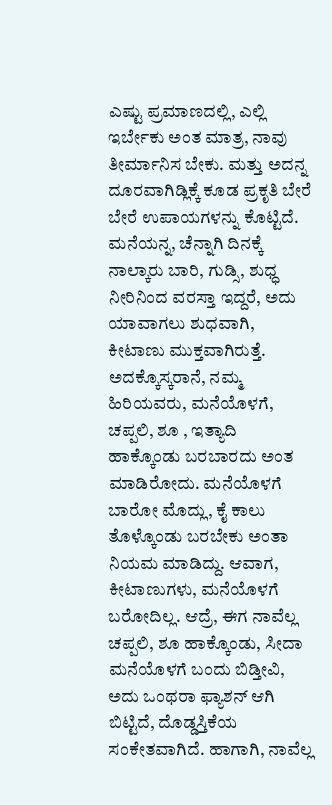ಎಷ್ಟು ಪ್ರಮಾಣದಲ್ಲಿ, ಎಲ್ಲಿ ಇರ್ಬೇಕು ಅಂತ ಮಾತ್ರ, ನಾವು ತೀರ್ಮಾನಿಸ ಬೇಕು. ಮತ್ತು ಅದನ್ನ ದೂರವಾಗಿಡ್ಲಿಕ್ಕೆ ಕೂಡ ಪ್ರಕೃತಿ ಬೇರೆ ಬೇರೆ ಉಪಾಯಗಳನ್ನು ಕೊಟ್ಟಿದೆ. ಮನೆಯನ್ನ, ಚೆನ್ನಾಗಿ ದಿನಕ್ಕೆ ನಾಲ್ಕಾರು ಬಾರಿ, ಗುಡ್ಸಿ, ಶುಧ್ಧ ನೀರಿನಿಂದ ವರಸ್ತಾ ಇದ್ದರೆ, ಅದು ಯಾವಾಗಲು ಶುಧವಾಗಿ, ಕೀಟಾಣು ಮುಕ್ತವಾಗಿರುತ್ತೆ. ಅದಕ್ಕೊಸ್ಕರಾನೆ, ನಮ್ಮ ಹಿರಿಯವರು, ಮನೆಯೊಳಗೆ, ಚಪ್ಪಲಿ, ಶೂ , ಇತ್ಯಾದಿ ಹಾಕ್ಕೊಂಡು ಬರಬಾರದು ಅಂತ ಮಾಡಿರೋದು. ಮನೆಯೊಳಗೆ ಬಾರೋ ಮೊದ್ಲು, ಕೈ ಕಾಲು ತೊಳ್ಕೊಂಡು ಬರಬೇಕು ಅಂತಾ ನಿಯಮ ಮಾಡಿದ್ದು. ಆವಾಗ, ಕೀಟಾಣುಗಳು, ಮನೆಯೊಳಗೆ ಬರೋದಿಲ್ಲ. ಆದ್ರೆ, ಈಗ ನಾವೆಲ್ಲ ಚಪ್ಪಲಿ, ಶೂ ಹಾಕ್ಕೊಂಡು, ಸೀದಾ ಮನೆಯೊಳಗೆ ಬಂದು ಬಿಡ್ತೀವಿ, ಅದು ಒಂಥರಾ ಫ್ಯಾಶನ್ ಆಗಿ ಬಿಟ್ಟಿದೆ, ದೊಡ್ಡಸ್ತಿಕೆಯ ಸಂಕೇತವಾಗಿದೆ. ಹಾಗಾಗಿ, ನಾವೆಲ್ಲ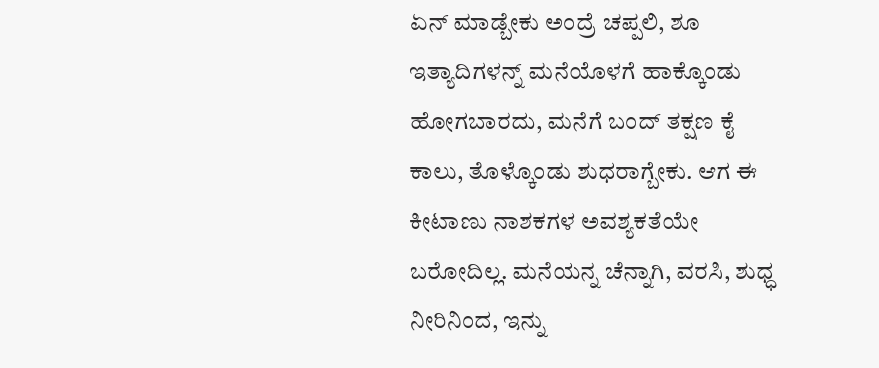ಏನ್ ಮಾಡ್ಬೇಕು ಅಂದ್ರೆ ಚಪ್ಪಲಿ, ಶೂ ಇತ್ಯಾದಿಗಳನ್ನ್ ಮನೆಯೊಳಗೆ ಹಾಕ್ಕೊಂಡು ಹೋಗಬಾರದು, ಮನೆಗೆ ಬಂದ್ ತಕ್ಷಣ ಕೈ ಕಾಲು, ತೊಳ್ಕೊಂಡು ಶುಧರಾಗ್ಬೇಕು. ಆಗ ಈ ಕೀಟಾಣು ನಾಶಕಗಳ ಅವಶ್ಯಕತೆಯೇ ಬರೋದಿಲ್ಲ. ಮನೆಯನ್ನ ಚೆನ್ನಾಗಿ, ವರಸಿ, ಶುಧ್ಧ ನೀರಿನಿಂದ, ಇನ್ನು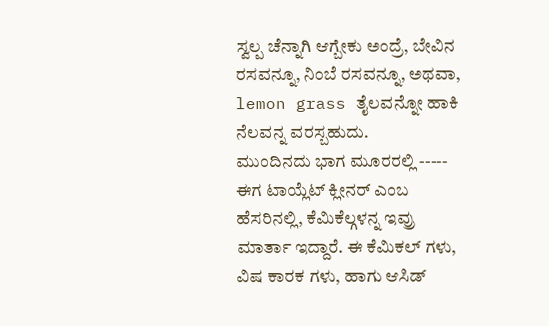ಸ್ವಲ್ಪ ಚೆನ್ನಾಗಿ ಆಗ್ಬೇಕು ಅಂದ್ರೆ, ಬೇವಿನ ರಸವನ್ನೂ, ನಿಂಬೆ ರಸವನ್ನೂ, ಅಥವಾ, lemon grass ತೈಲವನ್ನೋ ಹಾಕಿ ನೆಲವನ್ನ ವರಸ್ಬಹುದು.
ಮುಂದಿನದು ಭಾಗ ಮೂರರಲ್ಲಿ -----
ಈಗ ಟಾಯ್ಲೆಟ್ ಕ್ಲೀನರ್ ಎಂಬ ಹೆಸರಿನಲ್ಲಿ, ಕೆಮಿಕೆಲ್ಗಳನ್ನ ಇವ್ರು ಮಾರ್ತಾ ಇದ್ದಾರೆ. ಈ ಕೆಮಿಕಲ್ ಗಳು, ವಿಷ ಕಾರಕ ಗಳು, ಹಾಗು ಆಸಿಡ್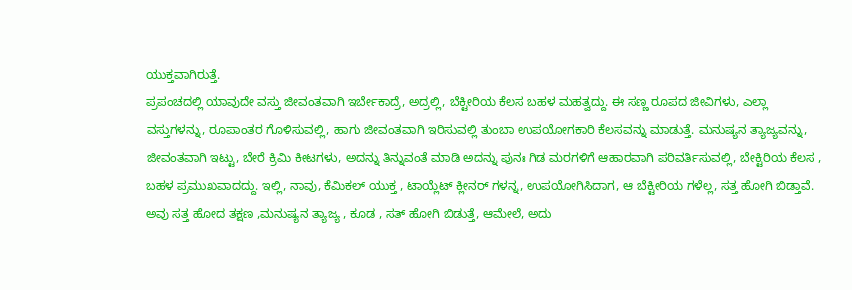ಯುಕ್ತವಾಗಿರುತ್ತೆ.
ಪ್ರಪಂಚದಲ್ಲಿ ಯಾವುದೇ ವಸ್ತು ಜೀವಂತವಾಗಿ ಇರ್ಬೇಕಾದ್ರೆ, ಅದ್ರಲ್ಲಿ, ಬೆಕ್ಟೀರಿಯ ಕೆಲಸ ಬಹಳ ಮಹತ್ವದ್ದು. ಈ ಸಣ್ಣ ರೂಪದ ಜೀವಿಗಳು, ಎಲ್ಲಾ ವಸ್ತುಗಳನ್ನು, ರೂಪಾಂತರ ಗೊಳಿಸುವಲ್ಲಿ, ಹಾಗು ಜೀವಂತವಾಗಿ ಇರಿಸುವಲ್ಲಿ ತುಂಬಾ ಉಪಯೋಗಕಾರಿ ಕೆಲಸವನ್ನು ಮಾಡುತ್ತೆ. ಮನುಷ್ಯನ ತ್ಯಾಜ್ಯವನ್ನು, ಜೀವಂತವಾಗಿ ಇಟ್ಟು, ಬೇರೆ ಕ್ರಿಮಿ ಕೀಟಗಳು, ಅದನ್ನು ತಿನ್ನುವಂತೆ ಮಾಡಿ ಅದನ್ನು ಪುನಃ ಗಿಡ ಮರಗಳಿಗೆ ಆಹಾರವಾಗಿ ಪರಿವರ್ತಿಸುವಲ್ಲಿ, ಬೇಕ್ಟಿರಿಯ ಕೆಲಸ , ಬಹಳ ಪ್ರಮುಖವಾದದ್ದು. ಇಲ್ಲಿ, ನಾವು, ಕೆಮಿಕಲ್ ಯುಕ್ತ , ಟಾಯ್ಲೆಟ್ ಕ್ಲೀನರ್ ಗಳನ್ನ, ಉಪಯೋಗಿಸಿದಾಗ, ಆ ಬೆಕ್ಟೀರಿಯ ಗಳೆಲ್ಲ, ಸತ್ತ ಹೋಗಿ ಬಿಡ್ತಾವೆ. ಅವು ಸತ್ತ ಹೋದ ತಕ್ಷಣ ,ಮನುಷ್ಯನ ತ್ಯಾಜ್ಯ , ಕೂಡ , ಸತ್ ಹೋಗಿ ಬಿಡುತ್ತೆ, ಆಮೇಲೆ, ಅದು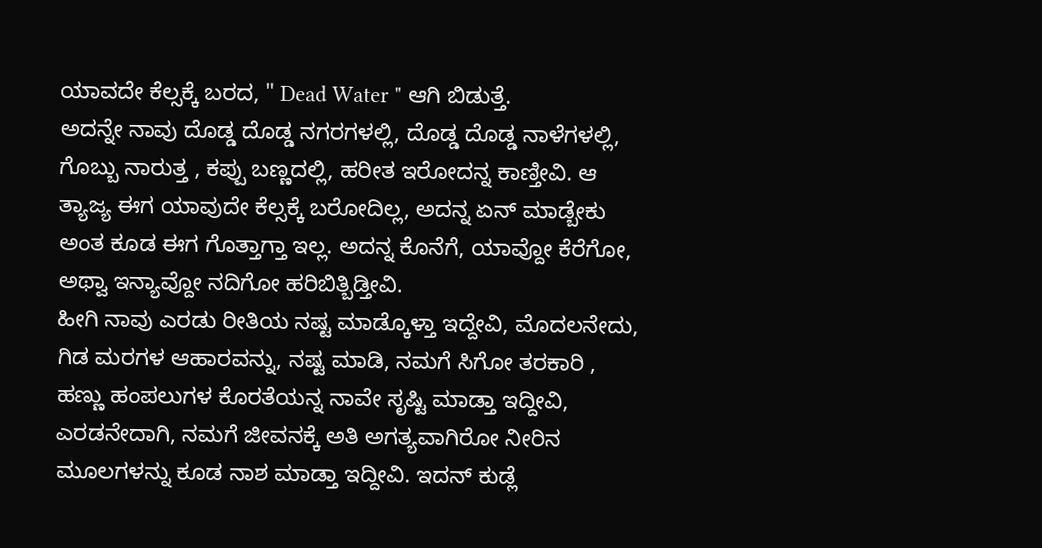ಯಾವದೇ ಕೆಲ್ಸಕ್ಕೆ ಬರದ, " Dead Water " ಆಗಿ ಬಿಡುತ್ತೆ.
ಅದನ್ನೇ ನಾವು ದೊಡ್ಡ ದೊಡ್ಡ ನಗರಗಳಲ್ಲಿ, ದೊಡ್ಡ ದೊಡ್ಡ ನಾಳೆಗಳಲ್ಲಿ, ಗೊಬ್ಬು ನಾರುತ್ತ , ಕಪ್ಪು ಬಣ್ಣದಲ್ಲಿ, ಹರೀತ ಇರೋದನ್ನ ಕಾಣ್ತೀವಿ. ಆ ತ್ಯಾಜ್ಯ ಈಗ ಯಾವುದೇ ಕೆಲ್ಸಕ್ಕೆ ಬರೋದಿಲ್ಲ, ಅದನ್ನ ಏನ್ ಮಾಡ್ಬೇಕು ಅಂತ ಕೂಡ ಈಗ ಗೊತ್ತಾಗ್ತಾ ಇಲ್ಲ. ಅದನ್ನ ಕೊನೆಗೆ, ಯಾವ್ದೋ ಕೆರೆಗೋ, ಅಥ್ವಾ ಇನ್ಯಾವ್ದೋ ನದಿಗೋ ಹರಿಬಿತ್ಬಿಡ್ತೀವಿ.
ಹೀಗಿ ನಾವು ಎರಡು ರೀತಿಯ ನಷ್ಟ ಮಾಡ್ಕೊಳ್ತಾ ಇದ್ದೇವಿ, ಮೊದಲನೇದು, ಗಿಡ ಮರಗಳ ಆಹಾರವನ್ನು, ನಷ್ಟ ಮಾಡಿ, ನಮಗೆ ಸಿಗೋ ತರಕಾರಿ , ಹಣ್ಣು ಹಂಪಲುಗಳ ಕೊರತೆಯನ್ನ ನಾವೇ ಸೃಷ್ಟಿ ಮಾಡ್ತಾ ಇದ್ದೀವಿ, ಎರಡನೇದಾಗಿ, ನಮಗೆ ಜೀವನಕ್ಕೆ ಅತಿ ಅಗತ್ಯವಾಗಿರೋ ನೀರಿನ ಮೂಲಗಳನ್ನು ಕೂಡ ನಾಶ ಮಾಡ್ತಾ ಇದ್ದೀವಿ. ಇದನ್ ಕುಡ್ಲೆ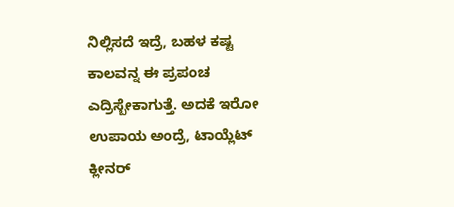ನಿಲ್ಲಿಸದೆ ಇದ್ರೆ, ಬಹಳ ಕಷ್ಟ ಕಾಲವನ್ನ ಈ ಪ್ರಪಂಚ ಎದ್ರಿಸ್ಬೇಕಾಗುತ್ತೆ. ಅದಕೆ ಇರೋ ಉಪಾಯ ಅಂದ್ರೆ, ಟಾಯ್ಲೆಟ್ ಕ್ಲೀನರ್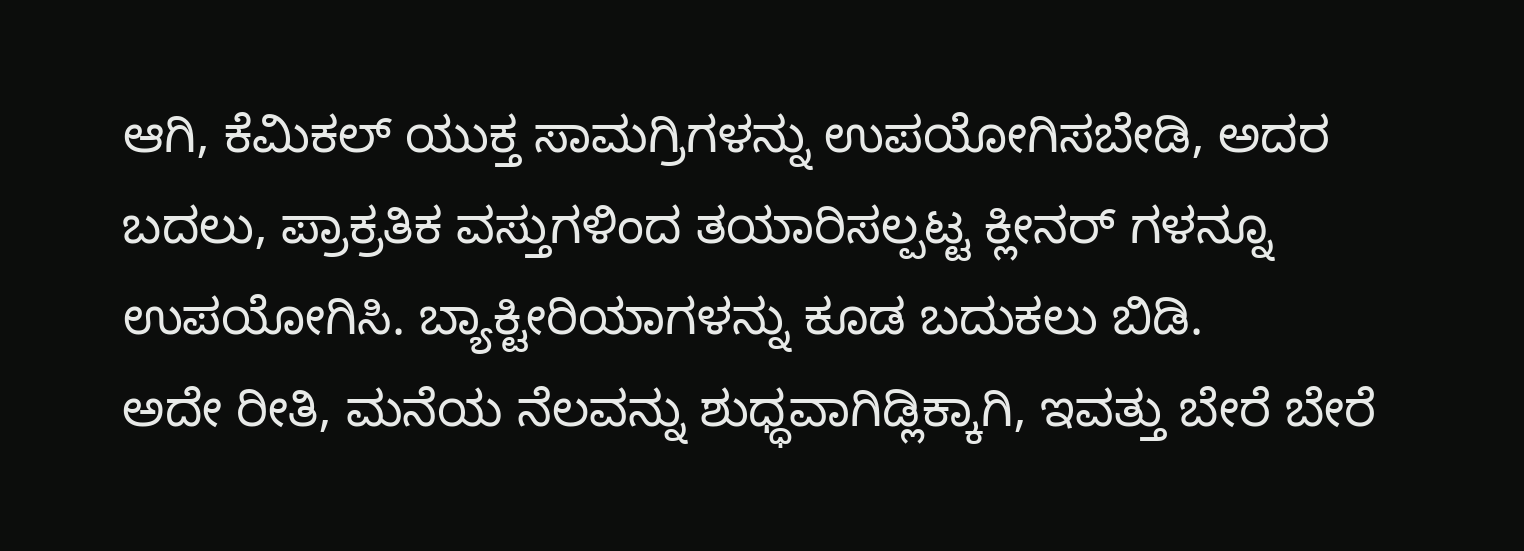ಆಗಿ, ಕೆಮಿಕಲ್ ಯುಕ್ತ ಸಾಮಗ್ರಿಗಳನ್ನು ಉಪಯೋಗಿಸಬೇಡಿ, ಅದರ ಬದಲು, ಪ್ರಾಕ್ರತಿಕ ವಸ್ತುಗಳಿಂದ ತಯಾರಿಸಲ್ಪಟ್ಟ ಕ್ಲೀನರ್ ಗಳನ್ನೂ ಉಪಯೋಗಿಸಿ. ಬ್ಯಾಕ್ಟೀರಿಯಾಗಳನ್ನು ಕೂಡ ಬದುಕಲು ಬಿಡಿ.
ಅದೇ ರೀತಿ, ಮನೆಯ ನೆಲವನ್ನು ಶುಧ್ಧವಾಗಿಡ್ಲಿಕ್ಕಾಗಿ, ಇವತ್ತು ಬೇರೆ ಬೇರೆ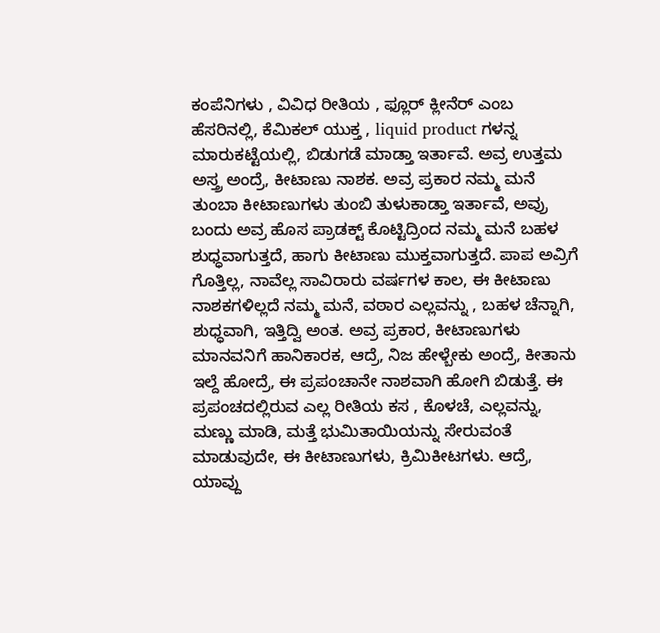ಕಂಪೆನಿಗಳು , ವಿವಿಧ ರೀತಿಯ , ಫ್ಲೂರ್ ಕ್ಲೀನೆರ್ ಎಂಬ ಹೆಸರಿನಲ್ಲಿ, ಕೆಮಿಕಲ್ ಯುಕ್ತ , liquid product ಗಳನ್ನ ಮಾರುಕಟ್ಟೆಯಲ್ಲಿ, ಬಿಡುಗಡೆ ಮಾಡ್ತಾ ಇರ್ತಾವೆ. ಅವ್ರ ಉತ್ತಮ ಅಸ್ತ್ರ ಅಂದ್ರೆ, ಕೀಟಾಣು ನಾಶಕ. ಅವ್ರ ಪ್ರಕಾರ ನಮ್ಮ ಮನೆ ತುಂಬಾ ಕೀಟಾಣುಗಳು ತುಂಬಿ ತುಳುಕಾಡ್ತಾ ಇರ್ತಾವೆ, ಅವ್ರು ಬಂದು ಅವ್ರ ಹೊಸ ಪ್ರಾಡಕ್ಟ್ ಕೊಟ್ಟಿದ್ರಿಂದ ನಮ್ಮ ಮನೆ ಬಹಳ ಶುಧ್ಧವಾಗುತ್ತದೆ, ಹಾಗು ಕೀಟಾಣು ಮುಕ್ತವಾಗುತ್ತದೆ. ಪಾಪ ಅವ್ರಿಗೆ ಗೊತ್ತಿಲ್ಲ, ನಾವೆಲ್ಲ ಸಾವಿರಾರು ವರ್ಷಗಳ ಕಾಲ, ಈ ಕೀಟಾಣು ನಾಶಕಗಳಿಲ್ಲದೆ ನಮ್ಮ ಮನೆ, ವಠಾರ ಎಲ್ಲವನ್ನು , ಬಹಳ ಚೆನ್ನಾಗಿ, ಶುಧ್ಧವಾಗಿ, ಇತ್ತಿದ್ವಿ ಅಂತ. ಅವ್ರ ಪ್ರಕಾರ, ಕೀಟಾಣುಗಳು ಮಾನವನಿಗೆ ಹಾನಿಕಾರಕ, ಆದ್ರೆ, ನಿಜ ಹೇಳ್ಬೇಕು ಅಂದ್ರೆ, ಕೀತಾನು ಇಲ್ದೆ ಹೋದ್ರೆ, ಈ ಪ್ರಪಂಚಾನೇ ನಾಶವಾಗಿ ಹೋಗಿ ಬಿಡುತ್ತೆ. ಈ ಪ್ರಪಂಚದಲ್ಲಿರುವ ಎಲ್ಲ ರೀತಿಯ ಕಸ , ಕೊಳಚೆ, ಎಲ್ಲವನ್ನು, ಮಣ್ಣು ಮಾಡಿ, ಮತ್ತೆ ಭುಮಿತಾಯಿಯನ್ನು ಸೇರುವಂತೆ ಮಾಡುವುದೇ, ಈ ಕೀಟಾಣುಗಳು, ಕ್ರಿಮಿಕೀಟಗಳು. ಆದ್ರೆ, ಯಾವ್ದು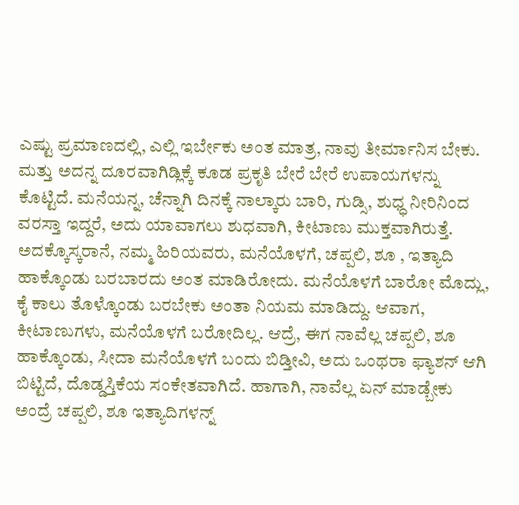ಎಷ್ಟು ಪ್ರಮಾಣದಲ್ಲಿ, ಎಲ್ಲಿ ಇರ್ಬೇಕು ಅಂತ ಮಾತ್ರ, ನಾವು ತೀರ್ಮಾನಿಸ ಬೇಕು. ಮತ್ತು ಅದನ್ನ ದೂರವಾಗಿಡ್ಲಿಕ್ಕೆ ಕೂಡ ಪ್ರಕೃತಿ ಬೇರೆ ಬೇರೆ ಉಪಾಯಗಳನ್ನು ಕೊಟ್ಟಿದೆ. ಮನೆಯನ್ನ, ಚೆನ್ನಾಗಿ ದಿನಕ್ಕೆ ನಾಲ್ಕಾರು ಬಾರಿ, ಗುಡ್ಸಿ, ಶುಧ್ಧ ನೀರಿನಿಂದ ವರಸ್ತಾ ಇದ್ದರೆ, ಅದು ಯಾವಾಗಲು ಶುಧವಾಗಿ, ಕೀಟಾಣು ಮುಕ್ತವಾಗಿರುತ್ತೆ. ಅದಕ್ಕೊಸ್ಕರಾನೆ, ನಮ್ಮ ಹಿರಿಯವರು, ಮನೆಯೊಳಗೆ, ಚಪ್ಪಲಿ, ಶೂ , ಇತ್ಯಾದಿ ಹಾಕ್ಕೊಂಡು ಬರಬಾರದು ಅಂತ ಮಾಡಿರೋದು. ಮನೆಯೊಳಗೆ ಬಾರೋ ಮೊದ್ಲು, ಕೈ ಕಾಲು ತೊಳ್ಕೊಂಡು ಬರಬೇಕು ಅಂತಾ ನಿಯಮ ಮಾಡಿದ್ದು. ಆವಾಗ, ಕೀಟಾಣುಗಳು, ಮನೆಯೊಳಗೆ ಬರೋದಿಲ್ಲ. ಆದ್ರೆ, ಈಗ ನಾವೆಲ್ಲ ಚಪ್ಪಲಿ, ಶೂ ಹಾಕ್ಕೊಂಡು, ಸೀದಾ ಮನೆಯೊಳಗೆ ಬಂದು ಬಿಡ್ತೀವಿ, ಅದು ಒಂಥರಾ ಫ್ಯಾಶನ್ ಆಗಿ ಬಿಟ್ಟಿದೆ, ದೊಡ್ಡಸ್ತಿಕೆಯ ಸಂಕೇತವಾಗಿದೆ. ಹಾಗಾಗಿ, ನಾವೆಲ್ಲ ಏನ್ ಮಾಡ್ಬೇಕು ಅಂದ್ರೆ ಚಪ್ಪಲಿ, ಶೂ ಇತ್ಯಾದಿಗಳನ್ನ್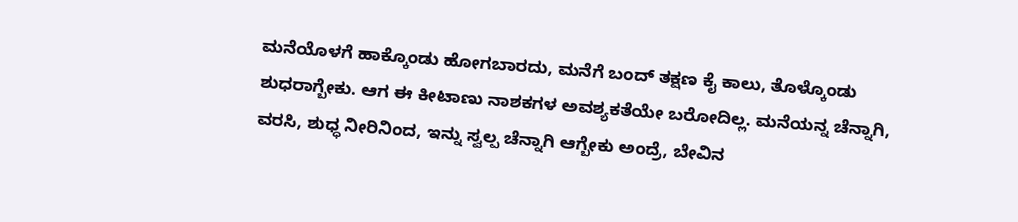ಮನೆಯೊಳಗೆ ಹಾಕ್ಕೊಂಡು ಹೋಗಬಾರದು, ಮನೆಗೆ ಬಂದ್ ತಕ್ಷಣ ಕೈ ಕಾಲು, ತೊಳ್ಕೊಂಡು ಶುಧರಾಗ್ಬೇಕು. ಆಗ ಈ ಕೀಟಾಣು ನಾಶಕಗಳ ಅವಶ್ಯಕತೆಯೇ ಬರೋದಿಲ್ಲ. ಮನೆಯನ್ನ ಚೆನ್ನಾಗಿ, ವರಸಿ, ಶುಧ್ಧ ನೀರಿನಿಂದ, ಇನ್ನು ಸ್ವಲ್ಪ ಚೆನ್ನಾಗಿ ಆಗ್ಬೇಕು ಅಂದ್ರೆ, ಬೇವಿನ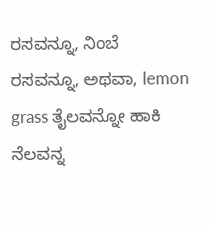ರಸವನ್ನೂ, ನಿಂಬೆ ರಸವನ್ನೂ, ಅಥವಾ, lemon grass ತೈಲವನ್ನೋ ಹಾಕಿ ನೆಲವನ್ನ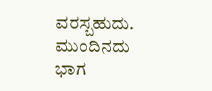ವರಸ್ಬಹುದು.
ಮುಂದಿನದು ಭಾಗ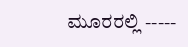ಮೂರರಲ್ಲಿ -----